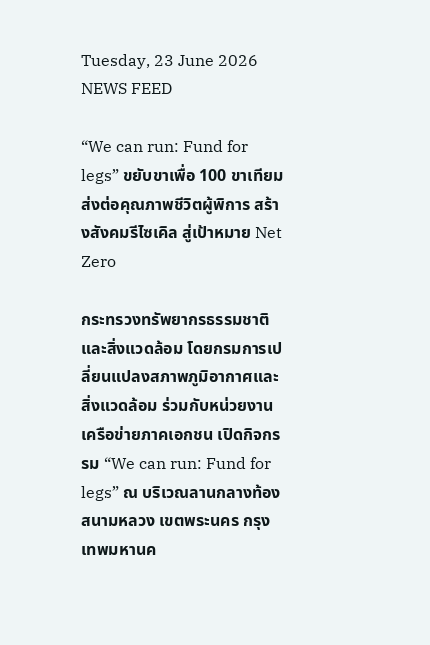Tuesday, 23 June 2026
NEWS FEED

“We can run: Fund for legs” ขยับขาเพื่อ 100 ขาเทียม  ส่งต่อคุณภาพชีวิตผู้พิการ สร้างสังคมรีไซเคิล สู่เป้าหมาย Net Zero

กระทรวงทรัพยากรธรรมชาติและสิ่งแวดล้อม โดยกรมการเปลี่ยนแปลงสภาพภูมิอากาศและสิ่งแวดล้อม ร่วมกับหน่วยงานเครือข่ายภาคเอกชน เปิดกิจกรรม “We can run: Fund for legs” ณ บริเวณลานกลางท้องสนามหลวง เขตพระนคร กรุงเทพมหานค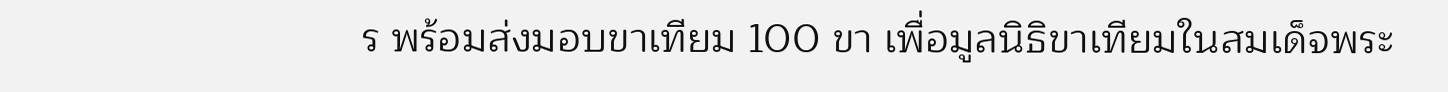ร พร้อมส่งมอบขาเทียม 100 ขา เพื่อมูลนิธิขาเทียมในสมเด็จพระ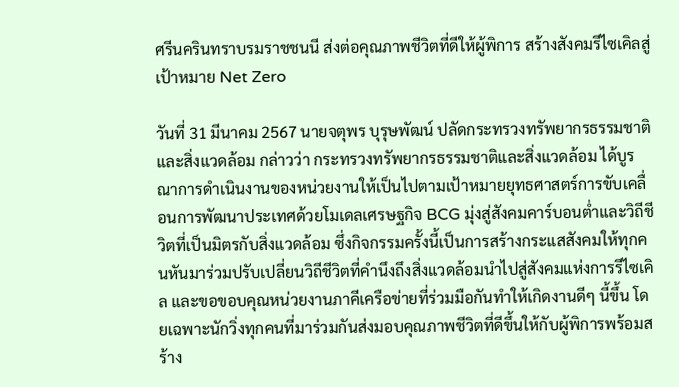ศรีนครินทราบรมราชชนนี ส่งต่อคุณภาพชีวิตที่ดีให้ผู้พิการ สร้างสังคมรีไซเคิลสู่เป้าหมาย Net Zero

วันที่ 31 มีนาคม 2567 นายจตุพร บุรุษพัฒน์ ปลัดกระทรวงทรัพยากรธรรมชาติและสิ่งแวดล้อม กล่าวว่า กระทรวงทรัพยากรธรรมชาติและสิ่งแวดล้อม ได้บูรณาการดำเนินงานของหน่วยงานให้เป็นไปตามเป้าหมายยุทธศาสตร์การขับเคลื่อนการพัฒนาประเทศด้วยโมเดลเศรษฐกิจ BCG มุ่งสู่สังคมคาร์บอนต่ำและวิถีชีวิตที่เป็นมิตรกับสิ่งแวดล้อม ซึ่งกิจกรรมครั้งนี้เป็นการสร้างกระแสสังคมให้ทุกคนหันมาร่วมปรับเปลี่ยนวิถีชีวิตที่คำนึงถึงสิ่งแวดล้อมนำไปสู่สังคมแห่งการรีไซเคิล และขอขอบคุณหน่วยงานภาคีเครือข่ายที่ร่วมมือกันทำให้เกิดงานดีๆ นี้ขึ้น โดยเฉพาะนักวิ่งทุกคนที่มาร่วมกันส่งมอบคุณภาพชีวิตที่ดีขึ้นให้กับผู้พิการพร้อมสร้าง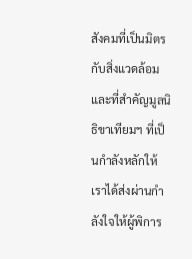สังคมที่เป็นมิตรกับสิ่งแวดล้อม และที่สำคัญมูลนิธิขาเทียมฯ ที่เป็นกำลังหลักให้เราได้ส่งผ่านกำลังใจให้ผู้พิการ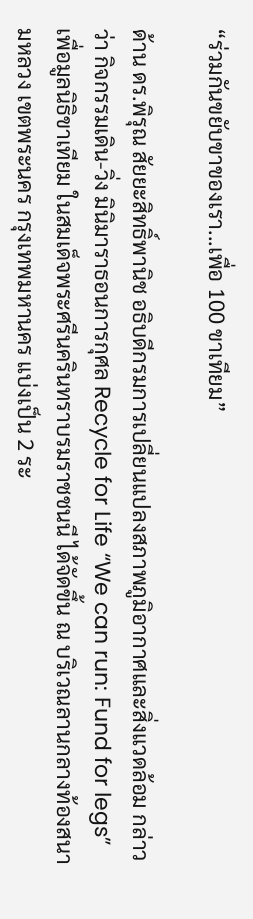“ร่วมกันขยับขาของเรา...เพื่อ 100 ขาเทียม”

ด้าน ดร.พิรุณ สัยยะสิทธิ์พานิช อธิบดีกรมการเปลี่ยนแปลงสภาพภูมิอากาศและสิ่งแวดล้อม กล่าวว่า กิจกรรมเดิน-วิ่ง มินิมาราธอนการกุศล Recycle for Life “We can run: Fund for legs” เพื่อมูลนิธิขาเทียม ในสมเด็จพระศรีนครินทราบรมราชชนนี ได้จัดขึ้น ณ บริเวณลานกลางท้องสนามหลวง เขตพระนคร กรุงเทพมหานคร แบ่งเป็น 2 ระ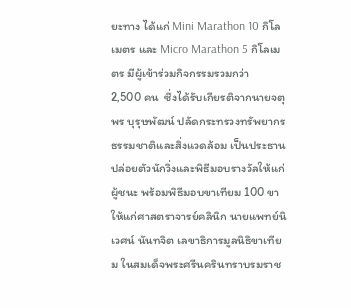ยะทาง ได้แก่ Mini Marathon 10 กิโลเมตร และ Micro Marathon 5 กิโลเมตร มีผู้เข้าร่วมกิจกรรมรวมกว่า
2,500 คน  ซึ่งได้รับเกียรติจากนายจตุพร บุรุษพัฒน์ ปลัดกระทรวงทรัพยากรธรรมชาติและสิ่งแวดล้อม เป็นประธานปล่อยตัวนักวิ่งและพิธีมอบรางวัลให้แก่ผู้ชนะ พร้อมพิธีมอบขาเทียม 100 ขาให้แก่ศาสตราจารย์คลินิก นายแพทย์นิเวศน์ นันทจิต เลขาธิการมูลนิธิขาเทียม ในสมเด็จพระศรีนครินทราบรมราช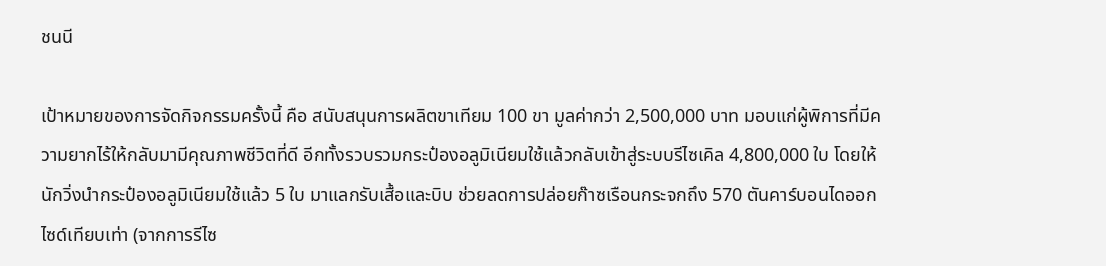ชนนี

เป้าหมายของการจัดกิจกรรมครั้งนี้ คือ สนับสนุนการผลิตขาเทียม 100 ขา มูลค่ากว่า 2,500,000 บาท มอบแก่ผู้พิการที่มีความยากไร้ให้กลับมามีคุณภาพชีวิตที่ดี อีกทั้งรวบรวมกระป๋องอลูมิเนียมใช้แล้วกลับเข้าสู่ระบบรีไซเคิล 4,800,000 ใบ โดยให้นักวิ่งนำกระป๋องอลูมิเนียมใช้แล้ว 5 ใบ มาแลกรับเสื้อและบิบ ช่วยลดการปล่อยก๊าซเรือนกระจกถึง 570 ตันคาร์บอนไดออกไซด์เทียบเท่า (จากการรีไซ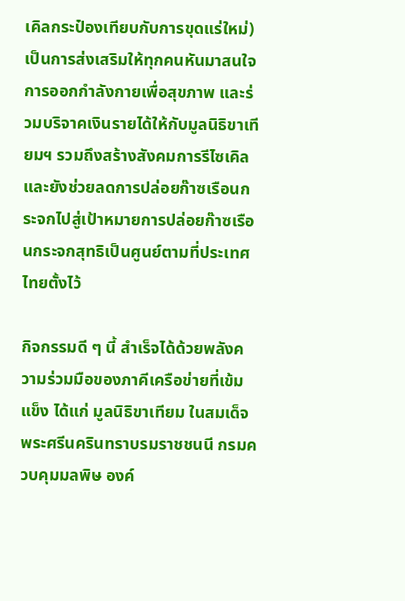เคิลกระป๋องเทียบกับการขุดแร่ใหม่) เป็นการส่งเสริมให้ทุกคนหันมาสนใจการออกกำลังกายเพื่อสุขภาพ และร่วมบริจาคเงินรายได้ให้กับมูลนิธิขาเทียมฯ รวมถึงสร้างสังคมการรีไซเคิลและยังช่วยลดการปล่อยก๊าซเรือนกระจกไปสู่เป้าหมายการปล่อยก๊าซเรือนกระจกสุทธิเป็นศูนย์ตามที่ประเทศไทยตั้งไว้

กิจกรรมดี ๆ นี้ สำเร็จได้ด้วยพลังความร่วมมือของภาคีเครือข่ายที่เข้มแข็ง ได้แก่ มูลนิธิขาเทียม ในสมเด็จพระศรีนครินทราบรมราชชนนี กรมควบคุมมลพิษ องค์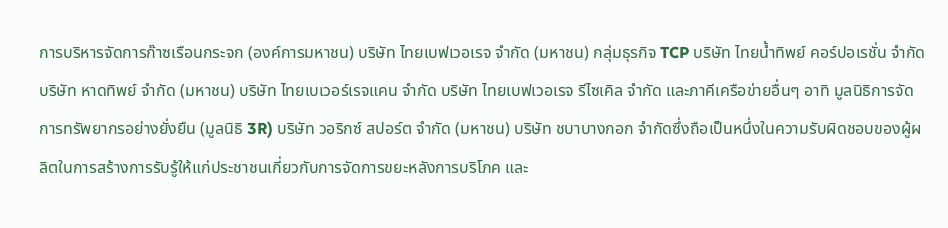การบริหารจัดการก๊าซเรือนกระจก (องค์การมหาชน) บริษัท ไทยเบฟเวอเรจ จำกัด (มหาชน) กลุ่มธุรกิจ TCP บริษัท ไทยน้ำทิพย์ คอร์ปอเรชั่น จำกัด บริษัท หาดทิพย์ จำกัด (มหาชน) บริษัท ไทยเบเวอร์เรจแคน จำกัด บริษัท ไทยเบฟเวอเรจ รีไซเคิล จำกัด และภาคีเครือข่ายอื่นๆ อาทิ มูลนิธิการจัดการทรัพยากรอย่างยั่งยืน (มูลนิธิ 3R) บริษัท วอริกซ์ สปอร์ต จำกัด (มหาชน) บริษัท ชบาบางกอก จำกัดซึ่งถือเป็นหนึ่งในความรับผิดชอบของผู้ผลิตในการสร้างการรับรู้ให้แก่ประชาชนเกี่ยวกับการจัดการขยะหลังการบริโภค และ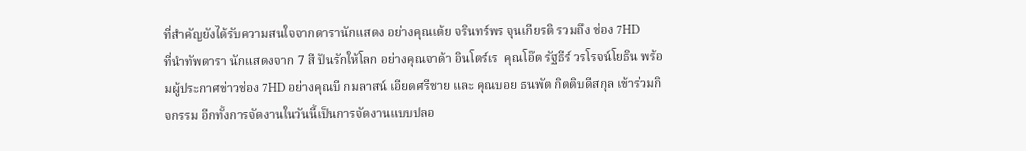ที่สำคัญยังได้รับความสนใจจากดารานักแสดง อย่างคุณเต้ย จรินทร์พร จุนเกียรติ รวมถึง ช่อง 7HD
ที่นำทัพดารา นักแสดงจาก 7 สี ปันรักให้โลก อย่างคุณจาด้า อินโตร์เร  คุณโอ๊ต รัฐธีร์ วรโรจน์โยธิน พร้อมผู้ประกาศข่าวช่อง 7HD อย่างคุณบี กมลาสน์ เอียดศรีชาย และ คุณบอย ธนพัต กิตติบดีสกุล เข้าร่วมกิจกรรม อีกทั้งการจัดงานในวันนี้เป็นการจัดงานแบบปลอ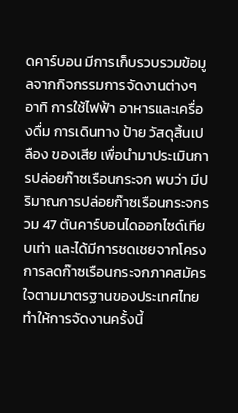ดคาร์บอน มีการเก็บรวบรวมข้อมูลจากกิจกรรมการจัดงานต่างๆ อาทิ การใช้ไฟฟ้า อาหารและเครื่องดื่ม การเดินทาง ป้าย วัสดุสิ้นเปลือง ของเสีย เพื่อนำมาประเมินการปล่อยก๊าซเรือนกระจก พบว่า มีปริมาณการปล่อยก๊าซเรือนกระจกรวม 47 ตันคาร์บอนไดออกไซด์เทียบเท่า และได้มีการชดเชยจากโครงการลดก๊าซเรือนกระจกภาคสมัครใจตามมาตรฐานของประเทศไทย ทำให้การจัดงานครั้งนี้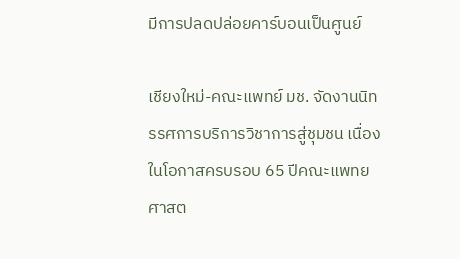มีการปลดปล่อยคาร์บอนเป็นศูนย์

เชียงใหม่-คณะแพทย์ มช. จัดงานนิทรรศการบริการวิชาการสู่ชุมชน เนื่องในโอกาสครบรอบ 65 ปีคณะแพทยศาสต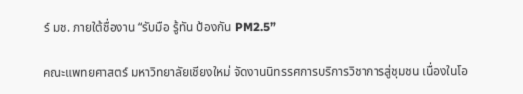ร์ มช. ภายใต้ชื่องาน “รับมือ รู้ทัน ป้องกัน PM2.5”

คณะแพทยศาสตร์ มหาวิทยาลัยเชียงใหม่ จัดงานนิทรรศการบริการวิชาการสู่ชุมชน เนื่องในโอ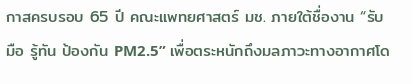กาสครบรอบ 65 ปี คณะแพทยศาสตร์ มช. ภายใต้ชื่องาน “รับมือ รู้ทัน ป้องกัน PM2.5” เพื่อตระหนักถึงมลภาวะทางอากาศโด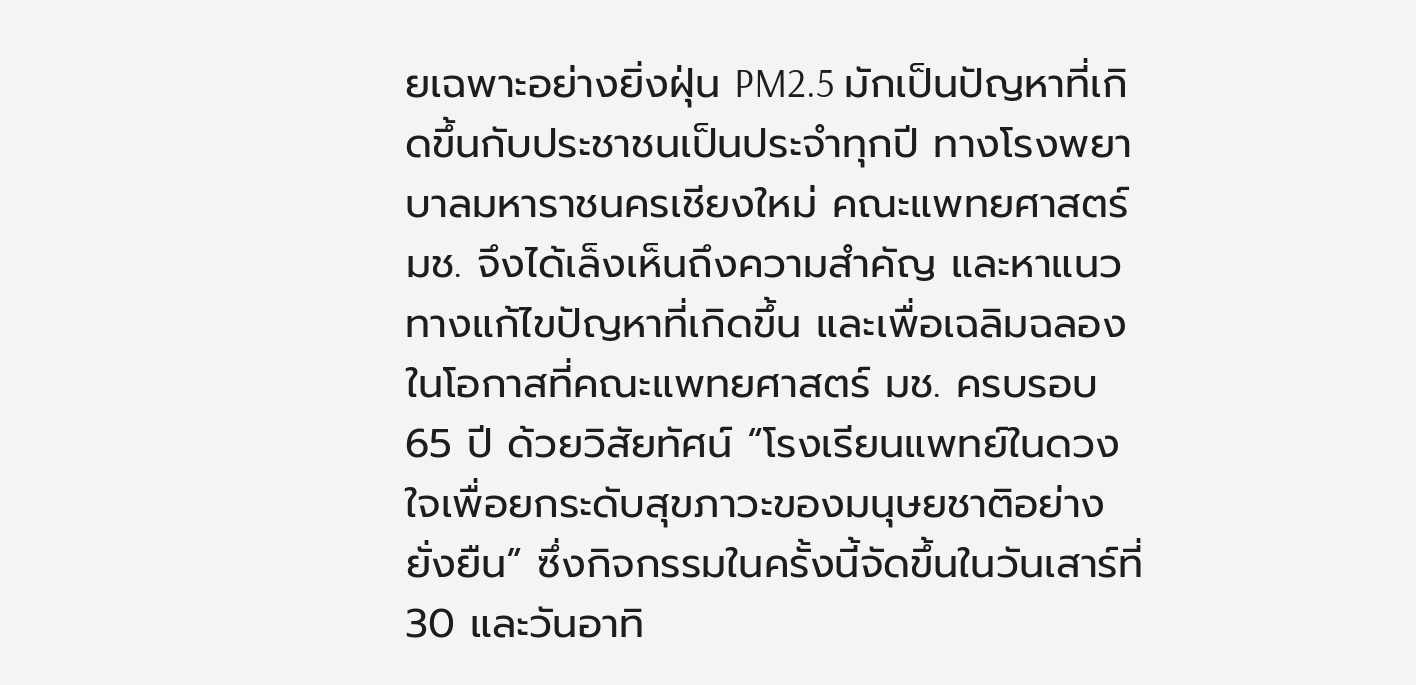ยเฉพาะอย่างยิ่งฝุ่น PM2.5 มักเป็นปัญหาที่เกิดขึ้นกับประชาชนเป็นประจำทุกปี ทางโรงพยาบาลมหาราชนครเชียงใหม่ คณะแพทยศาสตร์ มช. จึงได้เล็งเห็นถึงความสำคัญ และหาแนวทางแก้ไขปัญหาที่เกิดขึ้น และเพื่อเฉลิมฉลองในโอกาสที่คณะแพทยศาสตร์ มช. ครบรอบ 65 ปี ด้วยวิสัยทัศน์ “โรงเรียนแพทย์ในดวงใจเพื่อยกระดับสุขภาวะของมนุษยชาติอย่างยั่งยืน” ซึ่งกิจกรรมในครั้งนี้จัดขึ้นในวันเสาร์ที่ 30 และวันอาทิ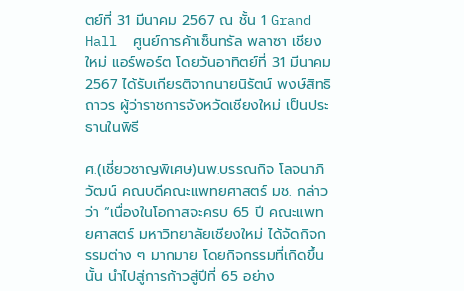ตย์ที่ 31 มีนาคม 2567 ณ ชั้น 1 Grand Hall  ศูนย์การค้าเซ็นทรัล พลาซา เชียงใหม่ แอร์พอร์ต โดยวันอาทิตย์ที่ 31 มีนาคม 2567 ได้รับเกียรติจากนายนิรัตน์ พงษ์สิทธิถาวร ผู้ว่าราชการจังหวัดเชียงใหม่ เป็นประธานในพิธี

ศ.(เชี่ยวชาญพิเศษ)นพ.บรรณกิจ โลจนาภิวัฒน์ คณบดีคณะแพทยศาสตร์ มช. กล่าวว่า “เนื่องในโอกาสจะครบ 65 ปี คณะแพทยศาสตร์ มหาวิทยาลัยเชียงใหม่ ได้จัดกิจกรรมต่าง ๆ มากมาย โดยกิจกรรมที่เกิดขึ้นนั้น นำไปสู่การก้าวสู่ปีที่ 65 อย่าง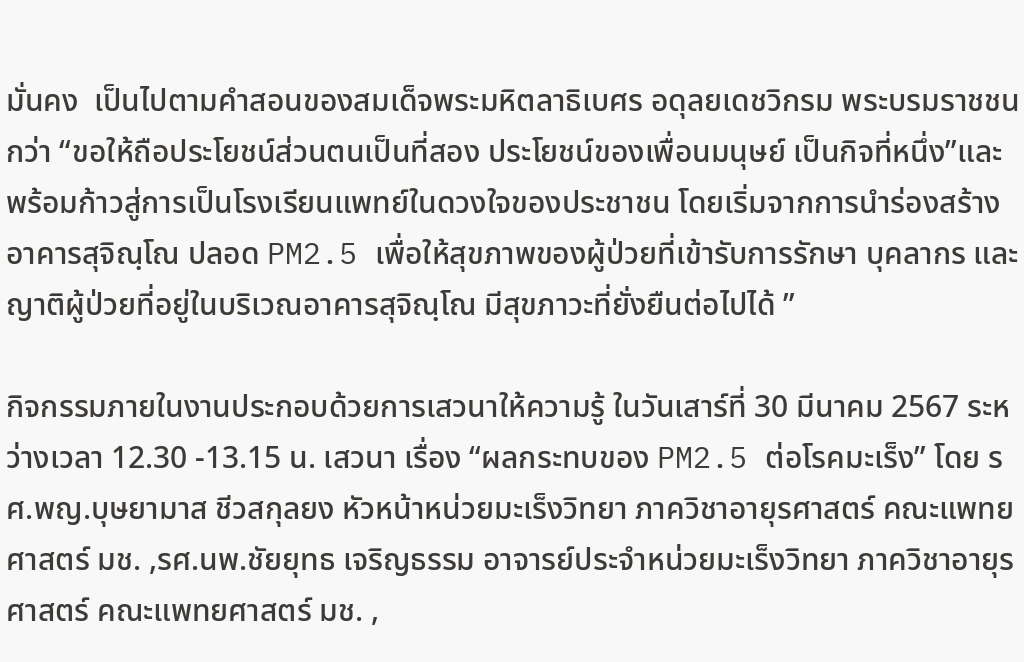มั่นคง  เป็นไปตามคำสอนของสมเด็จพระมหิตลาธิเบศร อดุลยเดชวิกรม พระบรมราชชนกว่า “ขอให้ถือประโยชน์ส่วนตนเป็นที่สอง ประโยชน์ของเพื่อนมนุษย์ เป็นกิจที่หนึ่ง”และพร้อมก้าวสู่การเป็นโรงเรียนแพทย์ในดวงใจของประชาชน โดยเริ่มจากการนำร่องสร้างอาคารสุจิณฺโณ ปลอด PM2.5 เพื่อให้สุขภาพของผู้ป่วยที่เข้ารับการรักษา บุคลากร และญาติผู้ป่วยที่อยู่ในบริเวณอาคารสุจิณฺโณ มีสุขภาวะที่ยั่งยืนต่อไปได้ ”

กิจกรรมภายในงานประกอบด้วยการเสวนาให้ความรู้ ในวันเสาร์ที่ 30 มีนาคม 2567 ระหว่างเวลา 12.30 -13.15 น. เสวนา เรื่อง “ผลกระทบของ PM2.5 ต่อโรคมะเร็ง” โดย รศ.พญ.บุษยามาส ชีวสกุลยง หัวหน้าหน่วยมะเร็งวิทยา ภาควิชาอายุรศาสตร์ คณะแพทยศาสตร์ มช. ,รศ.นพ.ชัยยุทธ เจริญธรรม อาจารย์ประจำหน่วยมะเร็งวิทยา ภาควิชาอายุรศาสตร์ คณะแพทยศาสตร์ มช. ,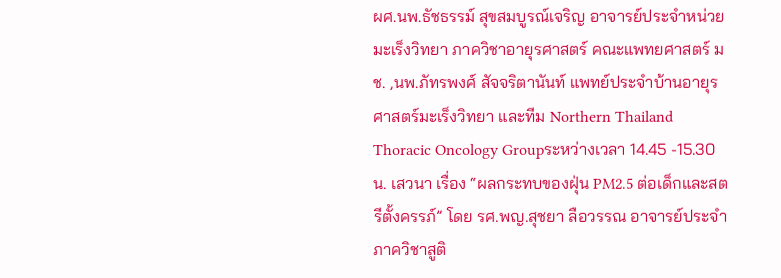ผศ.นพ.ธัชธรรม์ สุขสมบูรณ์เจริญ อาจารย์ประจำหน่วยมะเร็งวิทยา ภาควิชาอายุรศาสตร์ คณะแพทยศาสตร์ มช. ,นพ.ภัทรพงศ์ สัจจริตานันท์ แพทย์ประจำบ้านอายุรศาสตร์มะเร็งวิทยา และทีม Northern Thailand Thoracic Oncology Groupระหว่างเวลา 14.45 -15.30 น. เสวนา เรื่อง “ผลกระทบของฝุ่น PM2.5 ต่อเด็กและสตรีตั้งครรภ์” โดย รศ.พญ.สุชยา ลือวรรณ อาจารย์ประจำภาควิชาสูติ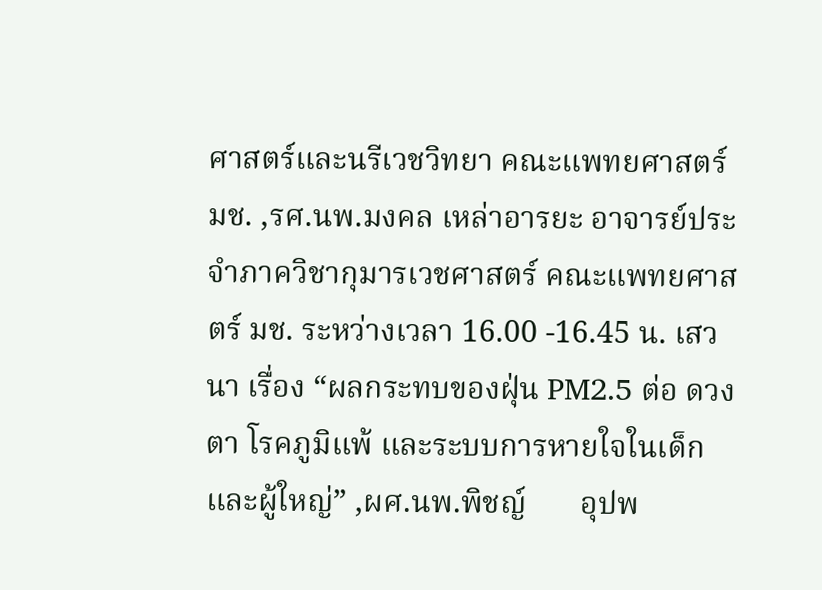ศาสตร์และนรีเวชวิทยา คณะแพทยศาสตร์ มช. ,รศ.นพ.มงคล เหล่าอารยะ อาจารย์ประจำภาควิชากุมารเวชศาสตร์ คณะแพทยศาสตร์ มช. ระหว่างเวลา 16.00 -16.45 น. เสวนา เรื่อง “ผลกระทบของฝุ่น PM2.5 ต่อ ดวงตา โรคภูมิแพ้ และระบบการหายใจในเด็กและผู้ใหญ่” ,ผศ.นพ.พิชญ์       อุปพ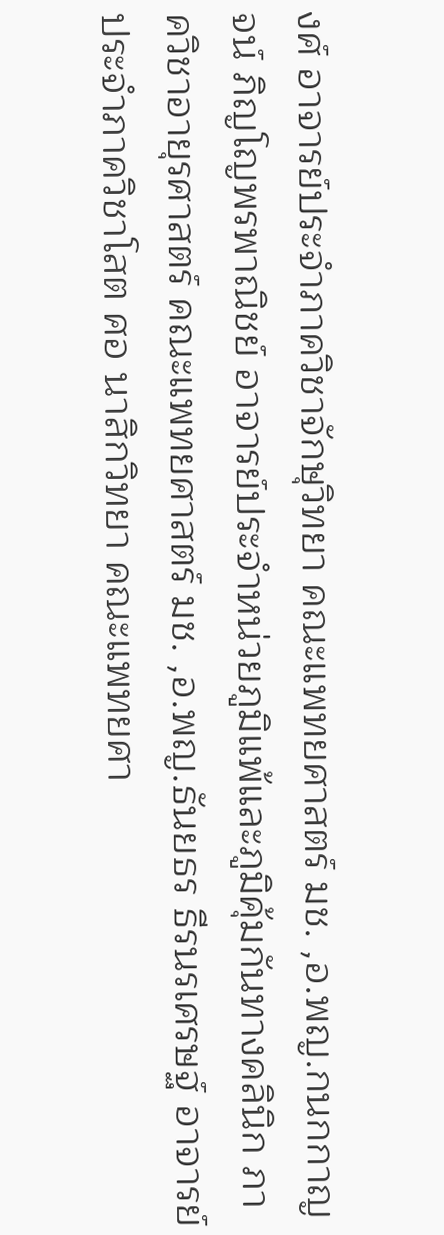งศ์ อาจารย์ประจำภาควิชาจักษุวิทยา คณะแพทยศาสตร์ มช. ,อ.พญ.กนกกาญจน์ ภิญโญพรพาณิชย์ อาจารย์ประจำหน่วยภูมิแพ้และภูมิคุ้มกันทางคลินิก ภาควิชาอายุรศาสตร์ คณะแพทยศาสตร์ มช. ,อ.พญ.ธันยธร ธีรนรเศรษฐ์ อาจารย์ประจำภาควิชาโสต ศอ นาสิกวิทยา คณะแพทยศา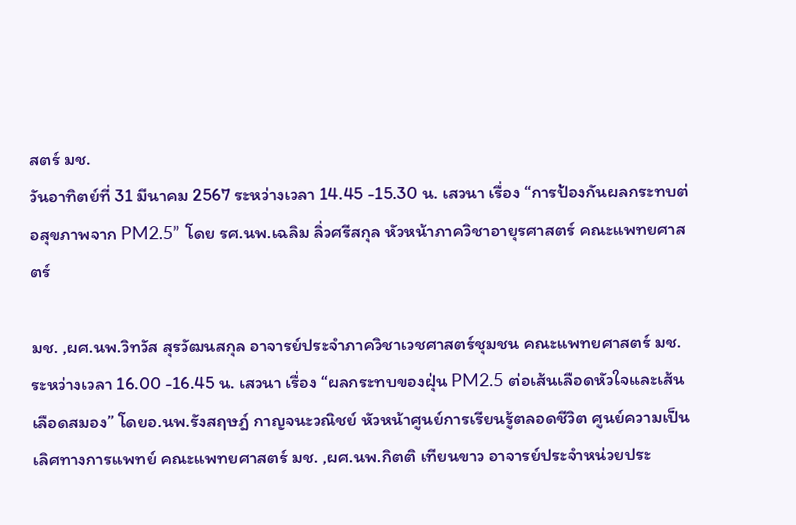สตร์ มช.
วันอาทิตย์ที่ 31 มีนาคม 2567 ระหว่างเวลา 14.45 -15.30 น. เสวนา เรื่อง “การป้องกันผลกระทบต่อสุขภาพจาก PM2.5” โดย รศ.นพ.เฉลิม ลิ่วศรีสกุล หัวหน้าภาควิชาอายุรศาสตร์ คณะแพทยศาสตร์

มช. ,ผศ.นพ.วิทวัส สุรวัฒนสกุล อาจารย์ประจำภาควิชาเวชศาสตร์ชุมชน คณะแพทยศาสตร์ มช. ระหว่างเวลา 16.00 -16.45 น. เสวนา เรื่อง “ผลกระทบของฝุ่น PM2.5 ต่อเส้นเลือดหัวใจและเส้นเลือดสมอง” โดยอ.นพ.รังสฤษฎ์ กาญจนะวณิชย์ หัวหน้าศูนย์การเรียนรู้ตลอดชีวิต ศูนย์ความเป็นเลิศทางการแพทย์ คณะแพทยศาสตร์ มช. ,ผศ.นพ.กิตติ เทียนขาว อาจารย์ประจำหน่วยประ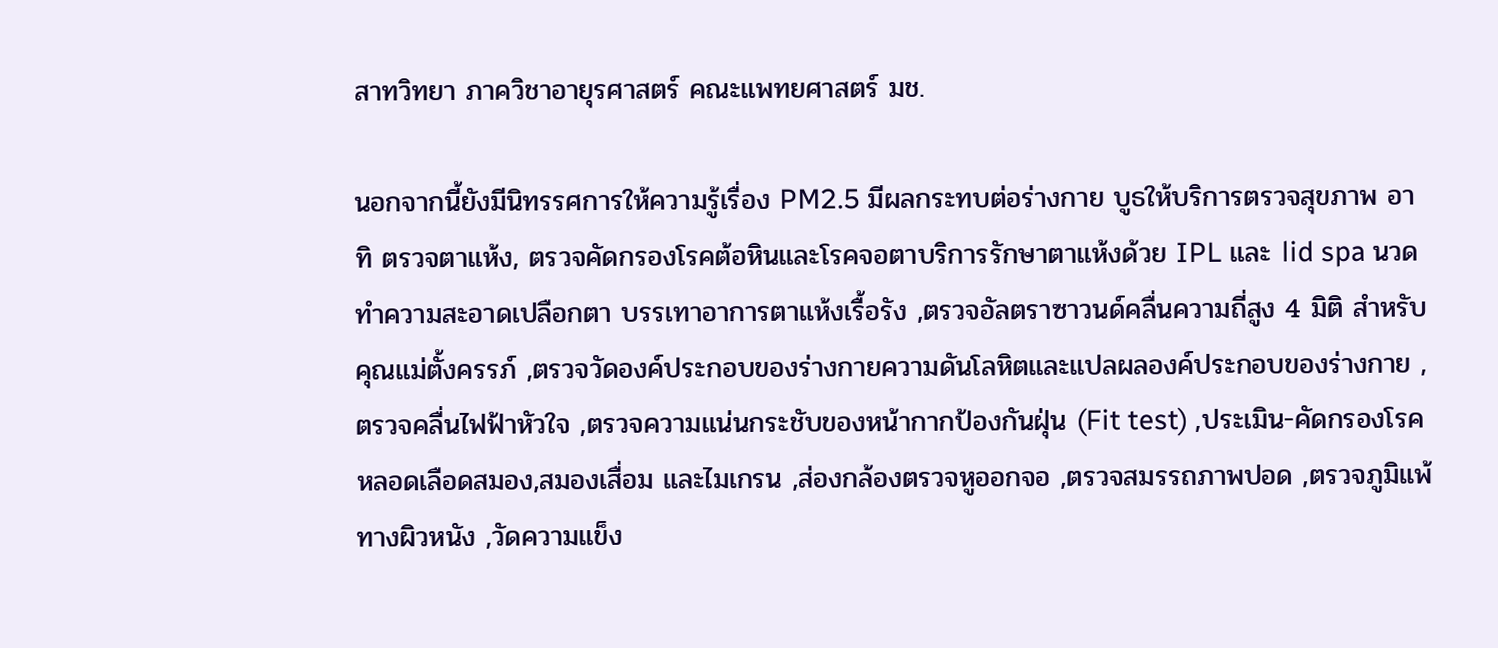สาทวิทยา ภาควิชาอายุรศาสตร์ คณะแพทยศาสตร์ มช.

นอกจากนี้ยังมีนิทรรศการให้ความรู้เรื่อง PM2.5 มีผลกระทบต่อร่างกาย บูธให้บริการตรวจสุขภาพ อาทิ ตรวจตาแห้ง, ตรวจคัดกรองโรคต้อหินและโรคจอตาบริการรักษาตาแห้งด้วย IPL และ lid spa นวดทำความสะอาดเปลือกตา บรรเทาอาการตาแห้งเรื้อรัง ,ตรวจอัลตราซาวนด์คลื่นความถี่สูง 4 มิติ สำหรับคุณแม่ตั้งครรภ์ ,ตรวจวัดองค์ประกอบของร่างกายความดันโลหิตและแปลผลองค์ประกอบของร่างกาย ,ตรวจคลื่นไฟฟ้าหัวใจ ,ตรวจความแน่นกระชับของหน้ากากป้องกันฝุ่น (Fit test) ,ประเมิน-คัดกรองโรคหลอดเลือดสมอง,สมองเสื่อม และไมเกรน ,ส่องกล้องตรวจหูออกจอ ,ตรวจสมรรถภาพปอด ,ตรวจภูมิแพ้ทางผิวหนัง ,วัดความแข็ง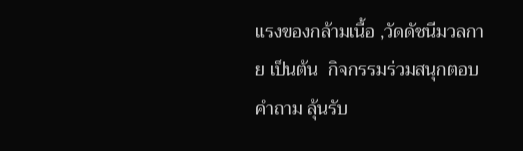แรงของกล้ามเนื้อ ,วัดดัชนีมวลกาย เป็นต้น  กิจกรรมร่วมสนุกตอบคำถาม ลุ้นรับ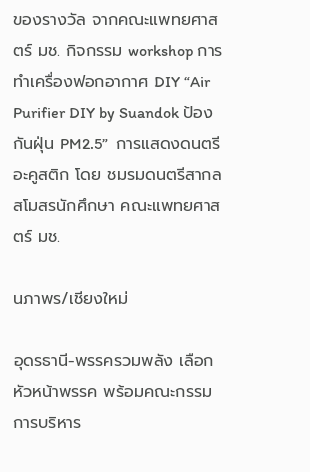ของรางวัล จากคณะแพทยศาสตร์ มช. กิจกรรม workshop การทำเครื่องฟอกอากาศ DIY “Air Purifier DIY by Suandok ป้องกันฝุ่น PM2.5”  การแสดงดนตรีอะคูสติก โดย ชมรมดนตรีสากล สโมสรนักศึกษา คณะแพทยศาสตร์ มช.

นภาพร/เชียงใหม่

อุดรธานี-พรรครวมพลัง เลือกหัวหน้าพรรค พร้อมคณะกรรมการบริหาร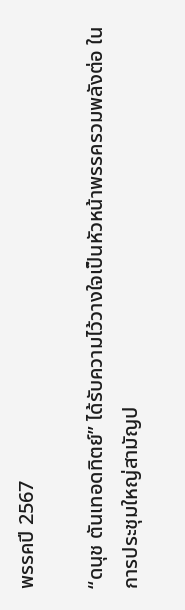พรรคปี 2567

“ดนุช ตันเทอดทิตย์” ได้รับความไว้วางใจเป็นหัวหน้าพรรครวมพลังต่อ ในการประชุมใหญ่สามัญป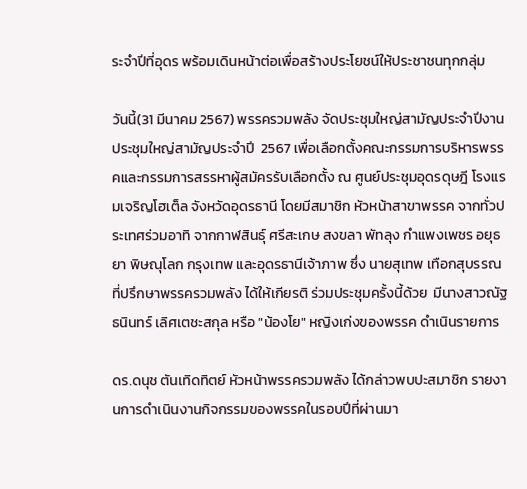ระจำปีที่อุดร พร้อมเดินหน้าต่อเพื่อสร้างประโยชน์ให้ประชาชนทุกกลุ่ม

วันนี้(31 มีนาคม 2567) พรรครวมพลัง จัดประชุมใหญ่สามัญประจำปีงานประชุมใหญ่สามัญประจำปี  2567 เพื่อเลือกตั้งคณะกรรมการบริหารพรรคและกรรมการสรรหาผู้สมัครรับเลือกตั้ง ณ ศูนย์ประชุมอุดรดุษฎี โรงแรมเจริญโฮเต็ล จังหวัดอุดรธานี โดยมีสมาชิก หัวหน้าสาขาพรรค จากทั่วประเทศร่วมอาทิ จากกาฬสินธุ์ ศรีสะเกษ สงขลา พัทลุง กำแพงเพชร อยุธยา พิษณุโลก กรุงเทพ และอุดรธานีเจ้าภาพ ซึ่ง นายสุเทพ เทือกสุบรรณ ที่ปรึกษาพรรครวมพลัง ได้ให้เกียรติ ร่วมประชุมครั้งนี้ด้วย  มีนางสาวณัฐธนินทร์ เลิศเตชะสกุล หรือ "น้องโย" หญิงเก่งของพรรค ดำเนินรายการ

ดร.ดนุช ตันเทิดทิตย์ หัวหน้าพรรครวมพลัง ได้กล่าวพบปะสมาชิก รายงานการดำเนินงานกิจกรรมของพรรคในรอบปีที่ผ่านมา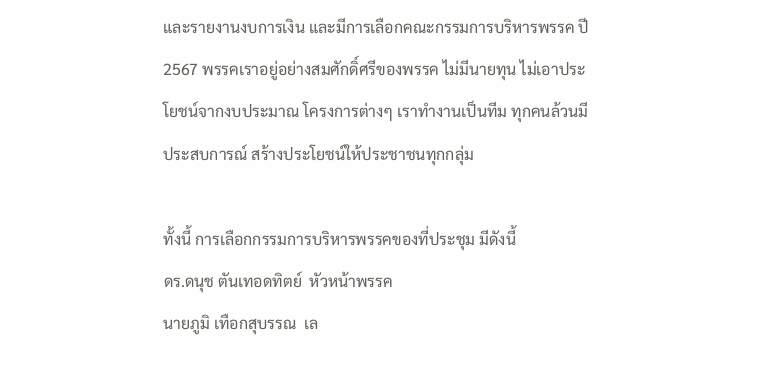และรายงานงบการเงิน และมีการเลือกคณะกรรมการบริหารพรรค ปี 2567 พรรคเราอยู่อย่างสมศักดิ์ศรีของพรรค ไม่มีนายทุน ไม่เอาประโยชน์จากงบประมาณ โครงการต่างๆ เราทำงานเป็นทีม ทุกคนล้วนมีประสบการณ์ สร้างประโยชน์ให้ประชาชนทุกกลุ่ม

ทั้งนี้ การเลือกกรรมการบริหารพรรคของที่ประชุม มีดังนี้
ดร.ดนุช ตันเทอดทิตย์  หัวหน้าพรรค
นายภูมิ เทือกสุบรรณ  เล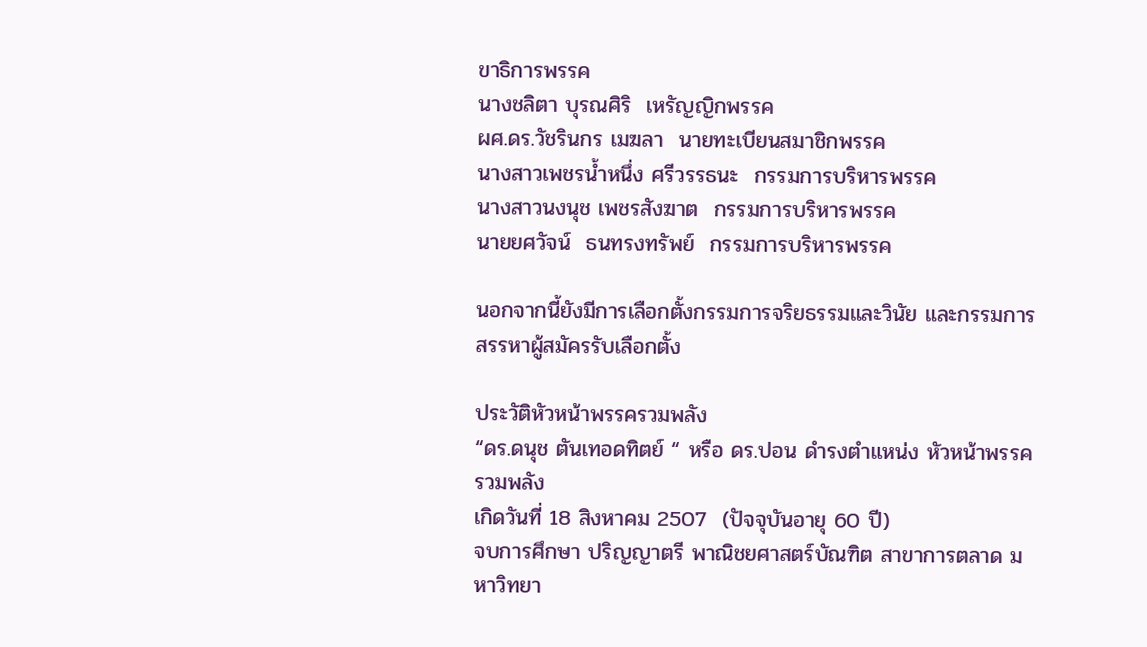ขาธิการพรรค
นางชลิตา บุรณศิริ  เหรัญญิกพรรค
ผศ.ดร.วัชรินกร เมฆลา  นายทะเบียนสมาชิกพรรค
นางสาวเพชรน้ำหนึ่ง ศรีวรรธนะ  กรรมการบริหารพรรค
นางสาวนงนุช เพชรสังฆาต  กรรมการบริหารพรรค
นายยศวัจน์  ธนทรงทรัพย์  กรรมการบริหารพรรค

นอกจากนี้ยังมีการเลือกตั้งกรรมการจริยธรรมและวินัย และกรรมการสรรหาผู้สมัครรับเลือกตั้ง

ประวัติหัวหน้าพรรครวมพลัง
“ดร.ดนุช ตันเทอดทิตย์ “ หรือ ดร.ปอน ดำรงตำแหน่ง หัวหน้าพรรครวมพลัง
เกิดวันที่ 18 สิงหาคม 2507  (ปัจจุบันอายุ 60 ปี)
จบการศึกษา ปริญญาตรี พาณิชยศาสตร์บัณฑิต สาขาการตลาด มหาวิทยา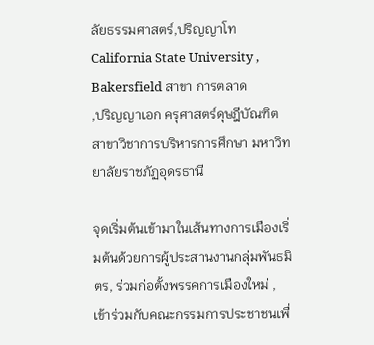ลัยธรรมศาสตร์,ปริญญาโท California State University , Bakersfield สาขา การตลาด
,ปริญญาเอก ครุศาสตร์ดุษฎีบัณฑิต สาขาวิชาการบริหารการศึกษา มหาวิทยาลัยราชภัฏอุดรธานี

จุดเริ่มต้นเข้ามาในเส้นทางการเมืองเริ่มต้นด้วยการผู้ประสานงานกลุ่มพันธมิตร, ร่วมก่อตั้งพรรคการเมืองใหม่ , เข้าร่วมกับคณะกรรมการประชาชนเพื่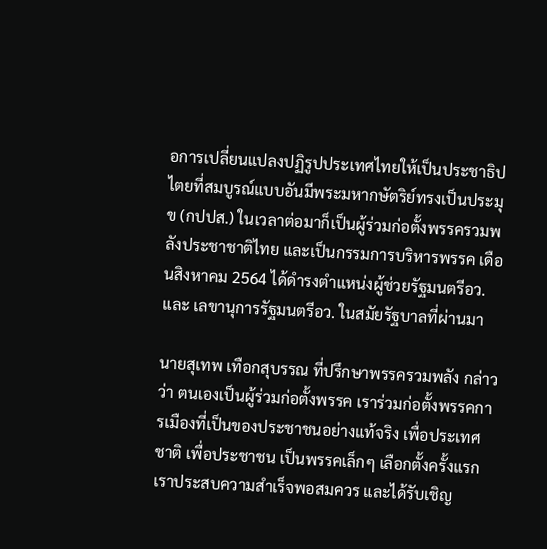อการเปลี่ยนแปลงปฏิรูปประเทศไทยให้เป็นประชาธิปไตยที่สมบูรณ์แบบอันมีพระมหากษัตริย์ทรงเป็นประมุข (กปปส.) ในเวลาต่อมาก็เป็นผู้ร่วมก่อตั้งพรรครวมพลังประชาชาติไทย และเป็นกรรมการบริหารพรรค เดือนสิงหาคม 2564 ได้ดำรงตำแหน่งผู้ช่วยรัฐมนตรีอว. และ เลขานุการรัฐมนตรีอว. ในสมัยรัฐบาลที่ผ่านมา

นายสุเทพ เทือกสุบรรณ ที่ปรึกษาพรรครวมพลัง กล่าวว่า ตนเองเป็นผู้ร่วมก่อตั้งพรรค เราร่วมก่อตั้งพรรคการเมืองที่เป็นของประชาชนอย่างแท้จริง เพื่อประเทศชาติ เพื่อประชาชน เป็นพรรคเล็กๆ เลือกตั้งครั้งแรกเราประสบความสำเร็จพอสมควร และได้รับเชิญ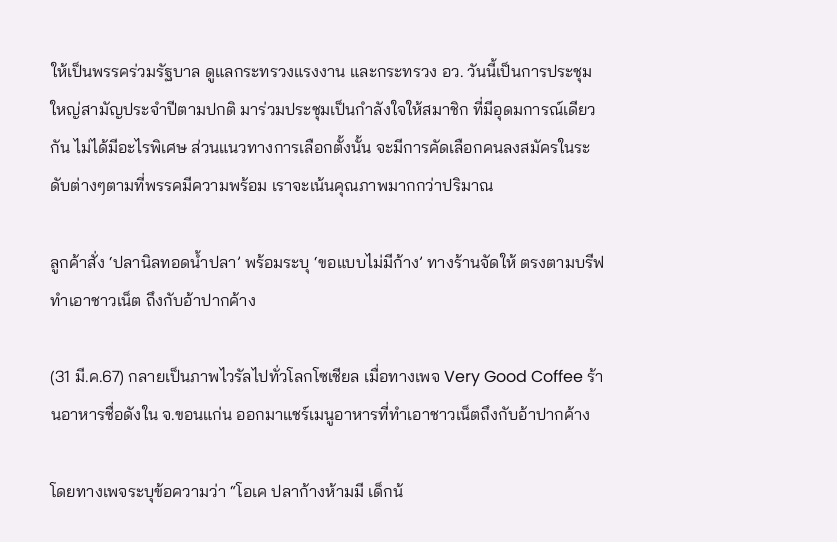ให้เป็นพรรคร่วมรัฐบาล ดูแลกระทรวงแรงงาน และกระทรวง อว. วันนี้เป็นการประชุมใหญ่สามัญประจำปีตามปกติ มาร่วมประชุมเป็นกำลังใจให้สมาชิก ที่มีอุดมการณ์เดียวกัน ไม่ได้มีอะไรพิเศษ ส่วนแนวทางการเลือกตั้งนั้น จะมีการคัดเลือกคนลงสมัครในระดับต่างๆตามที่พรรคมีความพร้อม เราจะเน้นคุณภาพมากกว่าปริมาณ

ลูกค้าสั่ง ‘ปลานิลทอดน้ำปลา’ พร้อมระบุ ‘ขอแบบไม่มีก้าง’ ทางร้านจัดให้ ตรงตามบรีฟ ทำเอาชาวเน็ต ถึงกับอ้าปากค้าง

(31 มี.ค.67) กลายเป็นภาพไวรัลไปทั่วโลกโซเชียล เมื่อทางเพจ Very Good Coffee ร้านอาหารชื่อดังใน จ.ขอนแก่น ออกมาแชร์เมนูอาหารที่ทำเอาชาวเน็ตถึงกับอ้าปากค้าง

โดยทางเพจระบุข้อความว่า “โอเค ปลาก้างห้ามมี เด็กน้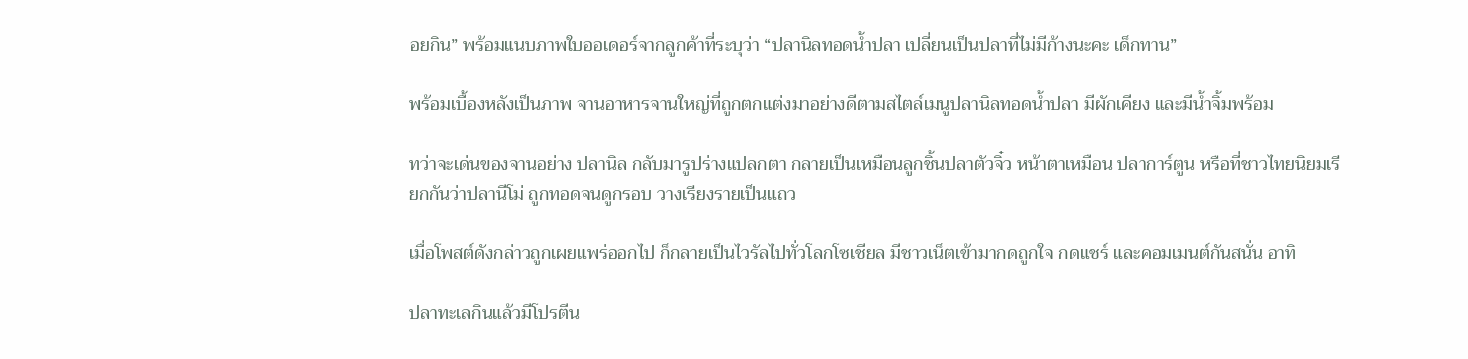อยกิน” พร้อมแนบภาพใบออเดอร์จากลูกค้าที่ระบุว่า “ปลานิลทอดน้ำปลา เปลี่ยนเป็นปลาที่ไม่มีก้างนะคะ เด็กทาน”

พร้อมเบื้องหลังเป็นภาพ จานอาหารจานใหญ่ที่ถูกตกแต่งมาอย่างดีตามสไตล์เมนูปลานิลทอดน้ำปลา มีผักเคียง และมีน้ำจิ้มพร้อม

ทว่าจะเด่นของจานอย่าง ปลานิล กลับมารูปร่างแปลกตา กลายเป็นเหมือนลูกชิ้นปลาตัวจิ๋ว หน้าตาเหมือน ปลาการ์ตูน หรือที่ชาวไทยนิยมเรียกกันว่าปลานีโม่ ถูกทอดจนดูกรอบ วางเรียงรายเป็นแถว

เมื่อโพสต์ดังกล่าวถูกเผยแพร่ออกไป ก็กลายเป็นไวรัลไปทั่วโลกโซเชียล มีชาวเน็ตเข้ามากดถูกใจ กดแชร์ และคอมเมนต์กันสนั่น อาทิ

ปลาทะเลกินแล้วมีโปรตีน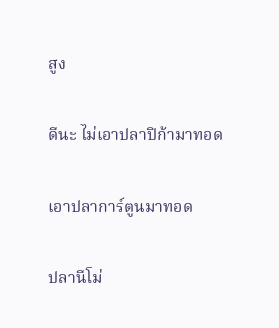สูง

ดีนะ ไม่เอาปลาปิก้ามาทอด

เอาปลาการ์ตูนมาทอด

ปลานีโม่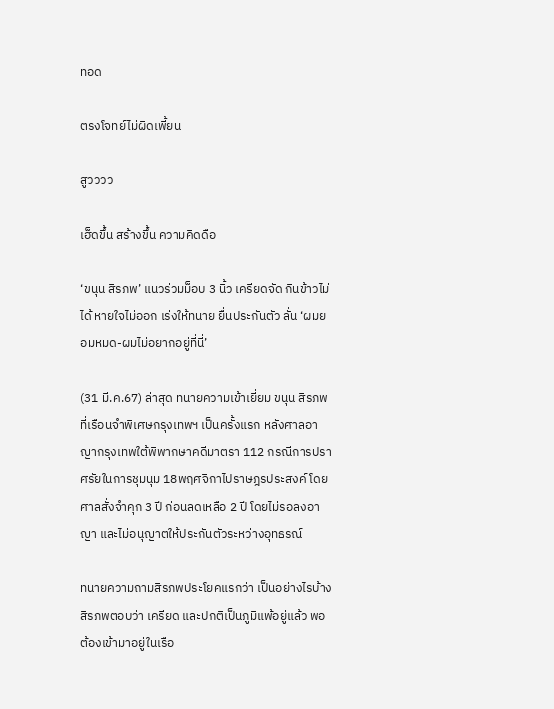ทอด

ตรงโจทย์ไม่ผิดเพี้ยน

สูวววว

เฮ็ดขึ้น สร้างขึ้น ความคิดดือ

‘ขนุน สิรภพ’ แนวร่วมม็อบ 3 นิ้ว เครียดจัด กินข้าวไม่ได้ หายใจไม่ออก เร่งให้ทนาย ยื่นประกันตัว ลั่น ‘ผมยอมหมด-ผมไม่อยากอยู่ที่นี่’

(31 มี.ค.67) ล่าสุด ทนายความเข้าเยี่ยม ขนุน สิรภพ ที่เรือนจำพิเศษกรุงเทพฯ เป็นครั้งแรก หลังศาลอาญากรุงเทพใต้พิพากษาคดีมาตรา 112 กรณีการปราศรัยในการชุมนุม 18พฤศจิกาไปราษฎรประสงค์ โดยศาลสั่งจำคุก 3 ปี ก่อนลดเหลือ 2 ปี โดยไม่รอลงอาญา และไม่อนุญาตให้ประกันตัวระหว่างอุทธรณ์

ทนายความถามสิรภพประโยคแรกว่า เป็นอย่างไรบ้าง สิรภพตอบว่า เครียด และปกติเป็นภูมิแพ้อยู่แล้ว พอต้องเข้ามาอยู่ในเรือ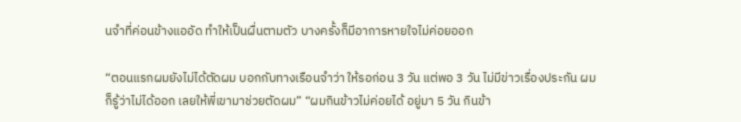นจำที่ค่อนข้างแออัด ทำให้เป็นผื่นตามตัว บางครั้งก็มีอาการหายใจไม่ค่อยออก

“ตอนแรกผมยังไม่ได้ตัดผม บอกกับทางเรือนจำว่า ให้รอก่อน 3 วัน แต่พอ 3 วัน ไม่มีข่าวเรื่องประกัน ผมก็รู้ว่าไม่ได้ออก เลยให้พี่เขามาช่วยตัดผม” “ผมกินข้าวไม่ค่อยได้ อยู่มา 5 วัน กินข้า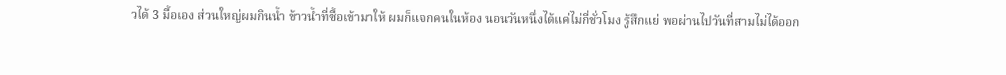วได้ 3 มื้อเอง ส่วนใหญ่ผมกินน้ำ ข้าวน้ำที่ซื้อเข้ามาให้ ผมก็แจกคนในห้อง นอนวันหนึ่งได้แค่ไม่กี่ชั่วโมง รู้สึกแย่ พอผ่านไปวันที่สามไม่ได้ออก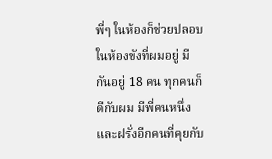พี่ๆ ในห้องก็ช่วยปลอบ ในห้องขังที่ผมอยู่ มีกันอยู่ 18 คน ทุกคนก็ดีกับผม มีพี่คนหนึ่ง และฝรั่งอีกคนที่คุยกับ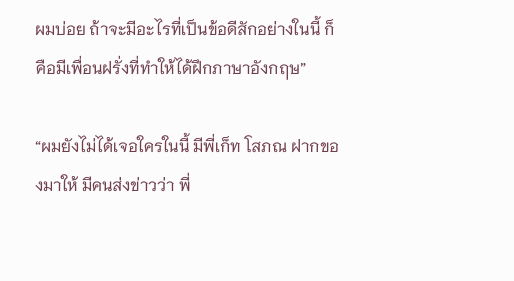ผมบ่อย ถ้าจะมีอะไรที่เป็นข้อดีสักอย่างในนี้ ก็คือมีเพื่อนฝรั่งที่ทำให้ได้ฝึกภาษาอังกฤษ”

“ผมยังไม่ได้เจอใครในนี้ มีพี่เก็ท โสภณ ฝากของมาให้ มีคนส่งข่าวว่า พี่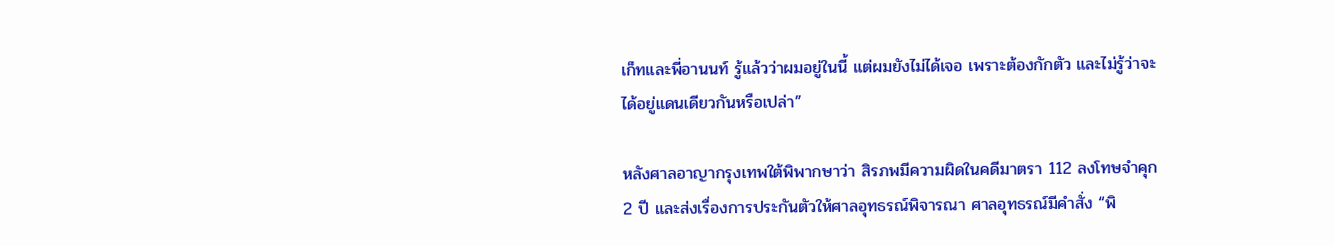เก็ทและพี่อานนท์ รู้แล้วว่าผมอยู่ในนี้ แต่ผมยังไม่ได้เจอ เพราะต้องกักตัว และไม่รู้ว่าจะได้อยู่แดนเดียวกันหรือเปล่า”

หลังศาลอาญากรุงเทพใต้พิพากษาว่า สิรภพมีความผิดในคดีมาตรา 112 ลงโทษจำคุก 2 ปี และส่งเรื่องการประกันตัวให้ศาลอุทธรณ์พิจารณา ศาลอุทธรณ์มีคำสั่ง “พิ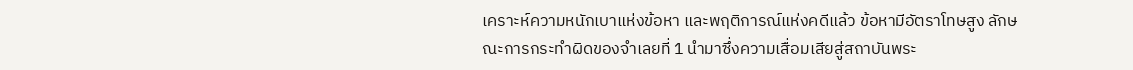เคราะห์ความหนักเบาแห่งข้อหา และพฤติการณ์แห่งคดีแล้ว ข้อหามีอัตราโทษสูง ลักษณะการกระทำผิดของจำเลยที่ 1 นำมาซึ่งความเสื่อมเสียสู่สถาบันพระ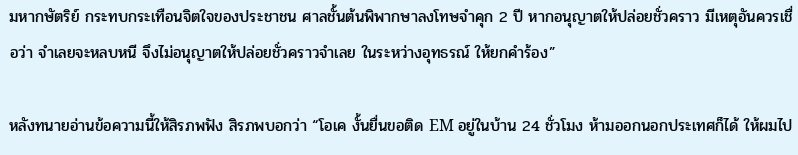มหากษัตริย์ กระทบกระเทือนจิตใจของประชาชน ศาลชั้นต้นพิพากษาลงโทษจำคุก 2 ปี หากอนุญาตให้ปล่อยชั่วคราว มีเหตุอันควรเชื่อว่า จำเลยจะหลบหนี จึงไม่อนุญาตให้ปล่อยชั่วคราวจำเลย ในระหว่างอุทธรณ์ ให้ยกคำร้อง”

หลังทนายอ่านข้อความนี้ให้สิรภพฟัง สิรภพบอกว่า “โอเค งั้นยื่นขอติด EM อยู่ในบ้าน 24 ชั่วโมง ห้ามออกนอกประเทศก็ได้ ให้ผมไป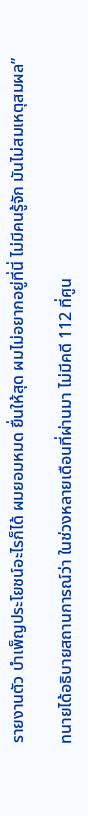รายงานตัว บำเพ็ญประโยชน์อะไรก็ได้ ผมยอมหมด ยื่นให้สุด ผมไม่อยากอยู่ที่นี่ ไม่มีคนรู้จัก มันไม่สมเหตุสมผล”

ทนายได้อธิบายสถานการณ์ว่า ในช่วงหลายเดือนที่ผ่านมา ไม่มีคดี 112 ที่ศูน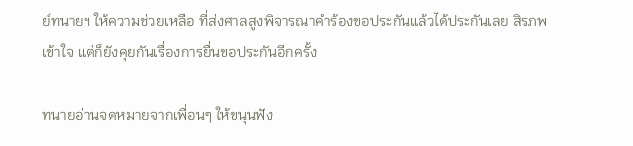ย์ทนายฯ ให้ความช่วยเหลือ ที่ส่งศาลสูงพิจารณาคำร้องขอประกันแล้วได้ประกันเลย สิรภพเข้าใจ แต่ก็ยังคุยกันเรื่องการยื่นขอประกันอีกครั้ง

ทนายอ่านจดหมายจากเพื่อนๆ ให้ขนุนฟัง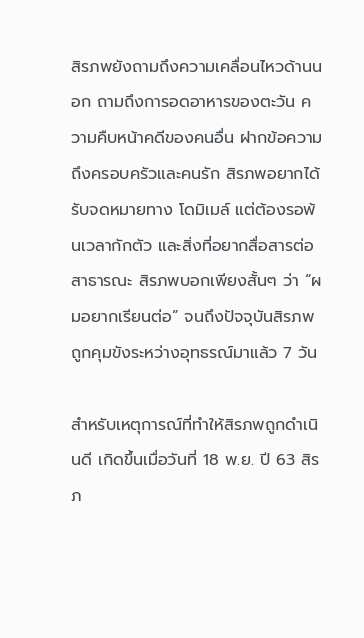สิรภพยังถามถึงความเคลื่อนไหวด้านนอก ถามถึงการอดอาหารของตะวัน ความคืบหน้าคดีของคนอื่น ฝากข้อความถึงครอบครัวและคนรัก สิรภพอยากได้รับจดหมายทาง โดมิเมล์ แต่ต้องรอพ้นเวลากักตัว และสิ่งที่อยากสื่อสารต่อสาธารณะ สิรภพบอกเพียงสั้นๆ ว่า “ผมอยากเรียนต่อ” จนถึงปัจจุบันสิรภพ ถูกคุมขังระหว่างอุทธรณ์มาแล้ว 7 วัน

สำหรับเหตุการณ์ที่ทำให้สิรภพถูกดำเนินดี เกิดขึ้นเมื่อวันที่ 18 พ.ย. ปี 63 สิรภ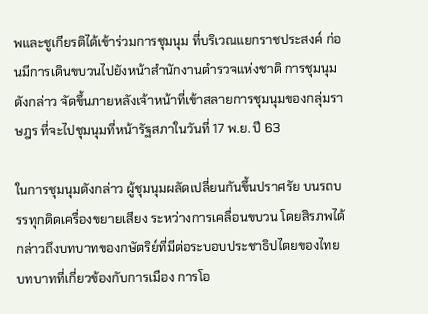พและชูเกียรติได้เข้าร่วมการชุมนุม ที่บริเวณแยกราชประสงค์ ก่อนมีการเดินขบวนไปยังหน้าสำนักงานตำรวจแห่งชาติ การชุมนุมดังกล่าว จัดขึ้นภายหลังเจ้าหน้าที่เข้าสลายการชุมนุมของกลุ่มราษฎร ที่จะไปชุมนุมที่หน้ารัฐสภาในวันที่ 17 พ.ย. ปี 63

ในการชุมนุมดังกล่าว ผู้ชุมนุมผลัดเปลี่ยนกันขึ้นปราศรัย บนรถบรรทุกติดเครื่องขยายเสียง ระหว่างการเคลื่อนขบวน โดยสิรภพได้กล่าวถึงบทบาทของกษัตริย์ที่มีต่อระบอบประชาธิปไตยของไทย บทบาทที่เกี่ยวข้องกับการเมือง การโอ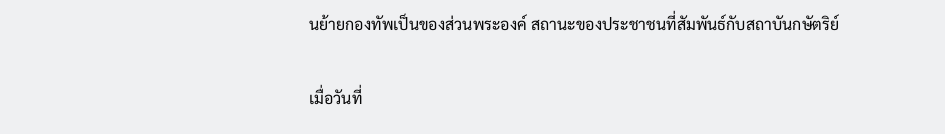นย้ายกองทัพเป็นของส่วนพระองค์ สถานะของประชาชนที่สัมพันธ์กับสถาบันกษัตริย์

เมื่อวันที่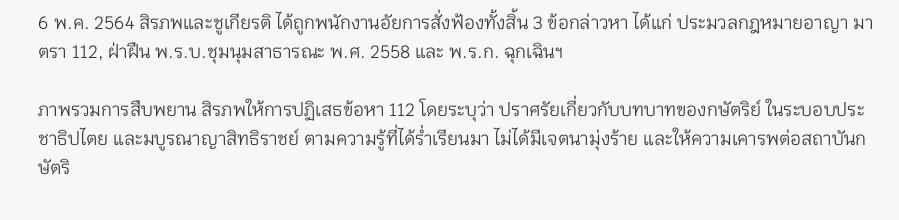6 พ.ค. 2564 สิรภพและชูเกียรติ ได้ถูกพนักงานอัยการสั่งฟ้องทั้งสิ้น 3 ข้อกล่าวหา ได้แก่ ประมวลกฎหมายอาญา มาตรา 112, ฝ่าฝืน พ.ร.บ.ชุมนุมสาธารณะ พ.ศ. 2558 และ พ.ร.ก. ฉุกเฉินฯ

ภาพรวมการสืบพยาน สิรภพให้การปฏิเสธข้อหา 112 โดยระบุว่า ปราศรัยเกี่ยวกับบทบาทของกษัตริย์ ในระบอบประชาธิปไตย และมบูรณาญาสิทธิราชย์ ตามความรู้ที่ได้ร่ำเรียนมา ไม่ได้มีเจตนามุ่งร้าย และให้ความเคารพต่อสถาบันกษัตริ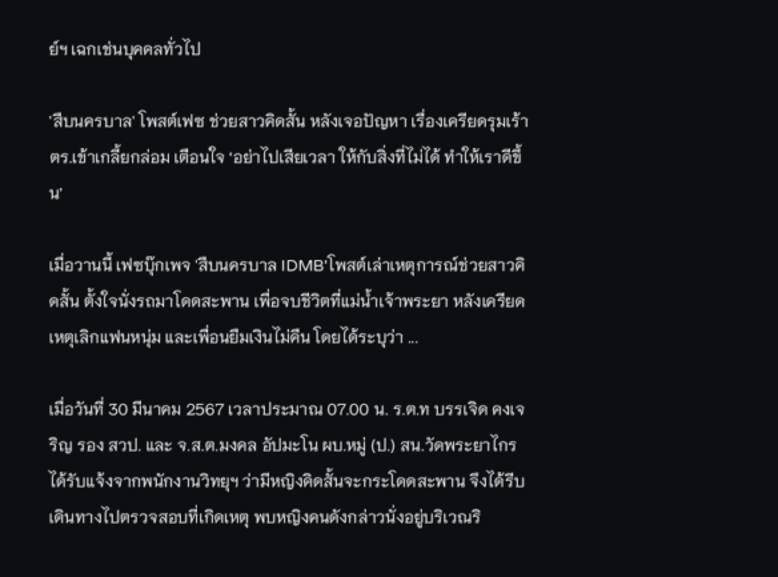ย์ฯ เฉกเช่นบุคคลทั่วไป

'สืบนครบาล' โพสต์เฟซ ช่วยสาวคิดสั้น หลังเจอปัญหา เรื่องเครียดรุมเร้า  ตร.เข้าเกลี้ยกล่อม เตือนใจ ‘อย่าไปเสียเวลา ให้กับสิ่งที่ไม่ได้ ทำให้เราดีขึ้น’

เมื่อวานนี้ เฟซบุ๊กเพจ 'สืบนครบาล IDMB'โพสต์เล่าเหตุการณ์ช่วยสาวคิดสั้น ตั้งใจนั่งรถมาโดดสะพาน เพื่อจบชีวิตที่แม่น้ำเจ้าพระยา หลังเครียดเหตุเลิกแฟนหนุ่ม และเพื่อนยืมเงินไม่คืน โดยได้ระบุว่า ...

เมื่อวันที่ 30 มีนาคม 2567 เวลาประมาณ 07.00 น. ร.ต.ท บรรเจิด คงเจริญ รอง สวป. และ จ.ส.ต.มงคล อัปมะโน ผบ.หมู่ (ป.) สน.วัดพระยาไกร ได้รับแจ้งจากพนักงานวิทยุฯ ว่ามีหญิงคิดสั้นจะกระโดดสะพาน จึงได้รีบเดินทางไปตรวจสอบที่เกิดเหตุ พบหญิงคนดังกล่าวนั่งอยู่บริเวณริ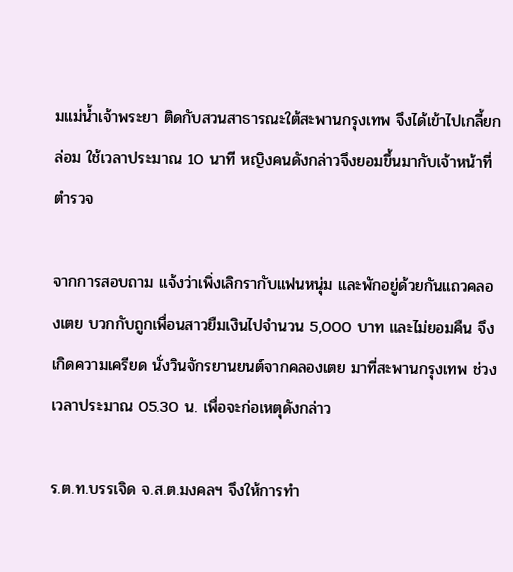มแม่น้ำเจ้าพระยา ติดกับสวนสาธารณะใต้สะพานกรุงเทพ จึงได้เข้าไปเกลี้ยกล่อม ใช้เวลาประมาณ 10 นาที หญิงคนดังกล่าวจึงยอมขึ้นมากับเจ้าหน้าที่ตำรวจ

จากการสอบถาม แจ้งว่าเพิ่งเลิกรากับแฟนหนุ่ม และพักอยู่ด้วยกันแถวคลองเตย บวกกับถูกเพื่อนสาวยืมเงินไปจำนวน 5,000 บาท และไม่ยอมคืน จึงเกิดความเครียด นั่งวินจักรยานยนต์จากคลองเตย มาที่สะพานกรุงเทพ ช่วงเวลาประมาณ 05.30 น. เพื่อจะก่อเหตุดังกล่าว

ร.ต.ท.บรรเจิด จ.ส.ต.มงคลฯ จึงให้การทำ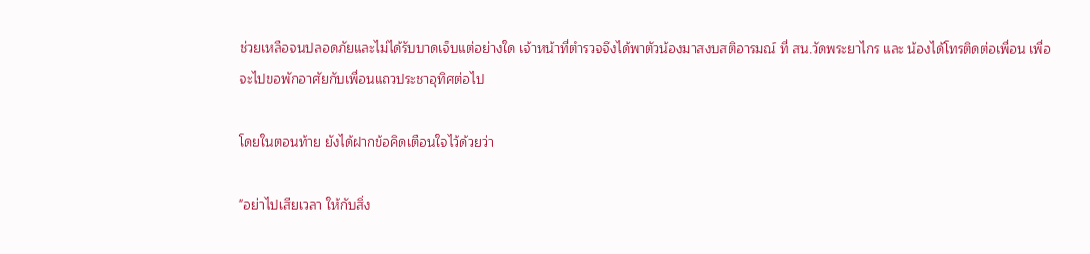ช่วยเหลือจนปลอดภัยและไม่ได้รับบาดเจ็บแต่อย่างใด เจ้าหน้าที่ตำรวจจึงได้พาตัวน้องมาสงบสติอารมณ์ ที่ สน.วัดพระยาไกร และ น้องได้โทรติดต่อเพื่อน เพื่อจะไปขอพักอาศัยกับเพื่อนแถวประชาอุทิศต่อไป

โดยในตอนท้าย ยังได้ฝากข้อคิดเตือนใจไว้ด้วยว่า

"อย่าไปเสียเวลา ให้กับสิ่ง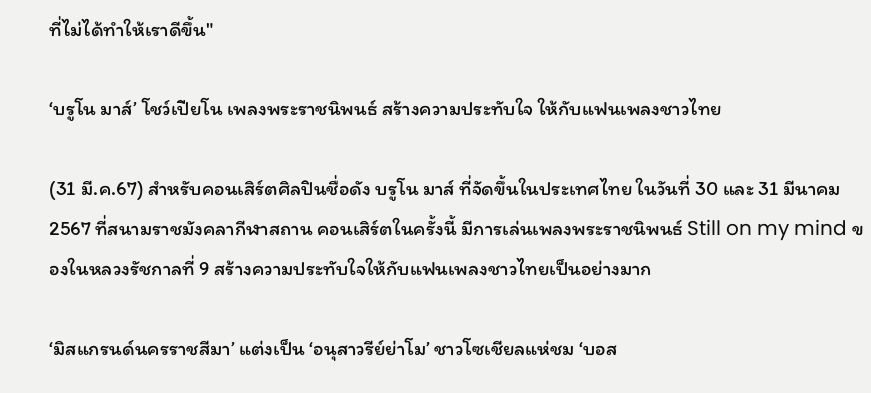ที่ไม่ได้ทำให้เราดีขึ้น"

‘บรูโน มาส์’ โชว์เปียโน เพลงพระราชนิพนธ์ สร้างความประทับใจ ให้กับแฟนเพลงชาวไทย

(31 มี.ค.67) สำหรับคอนเสิร์ตศิลปินชื่อดัง บรูโน มาส์ ที่จัดขึ้นในประเทศไทย ในวันที่ 30 และ 31 มีนาคม 2567 ที่สนามราชมังคลากีฬาสถาน คอนเสิร์ตในครั้งนี้ มีการเล่นเพลงพระราชนิพนธ์ Still on my mind ของในหลวงรัชกาลที่ 9 สร้างความประทับใจให้กับแฟนเพลงชาวไทยเป็นอย่างมาก

‘มิสแกรนด์นครราชสีมา’ แต่งเป็น ‘อนุสาวรีย์ย่าโม’ ชาวโซเชียลแห่ชม ‘บอส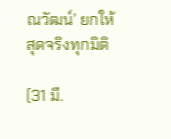ณวัฒน์’ ยกให้ สุดจริงทุกมิติ

(31 มี.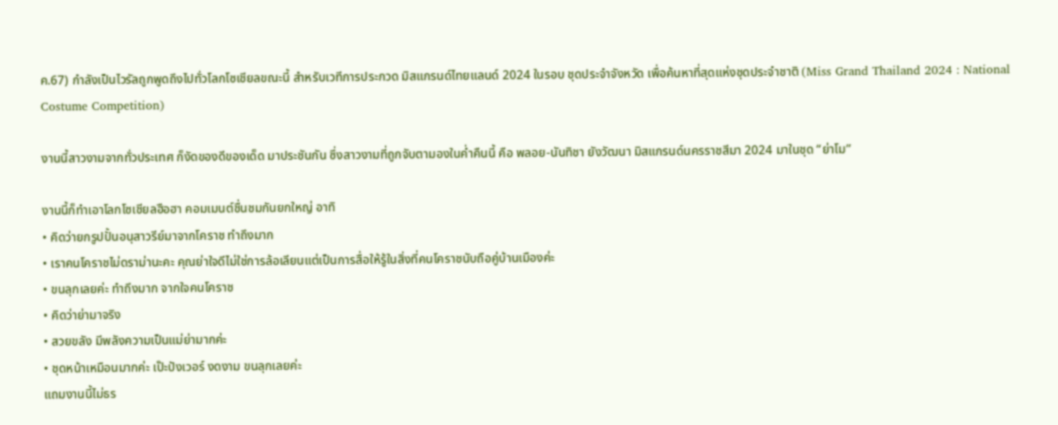ค.67) กำลังเป็นไวรัลถูกพูดถึงไปทั่วโลกโซเชียลขณะนี้ สำหรับเวทีการประกวด มิสแกรนด์ไทยแลนด์ 2024 ในรอบ ชุดประจำจังหวัด เพื่อค้นหาที่สุดแห่งชุดประจำชาติ (Miss Grand Thailand 2024 : National Costume Competition)

งานนี้สาวงามจากทั่วประเทศ ก็งัดของดีของเด็ด มาประชันกัน ซึ่งสาวงามที่ถูกจับตามองในค่ำคืนนี้ คือ พลอย-นันทิชา ยังวัฒนา มิสแกรนด์นครราชสีมา 2024 มาในชุด “ย่าโม”

งานนี้ก็ทำเอาโลกโซเชียลฮือฮา คอมเมนต์ชื่นชมกันยกใหญ่ อาทิ
• คิดว่ายกรูปปั้นอนุสาวรีย์มาจากโคราช ทำถึงมาก
• เราคนโคราชไม่ดราม่านะคะ คุณย่าใจดีไม่ใช่การล้อเลียนแต่เป็นการสื่อให้รู้ในสิ่งที่คนโคราชนับถือคู่บ้านเมืองค่ะ
• ขนลุกเลยค่ะ ทำถึงมาก จากใจคนโคราช
• คิดว่าย่ามาจริง
• สวยขลัง มีพลังความเป็นแม่ย่ามากค่ะ
• ชุดหน้าเหมือนมากค่ะ เป๊ะปังเวอร์ งดงาม ขนลุกเลยค่ะ
แถมงานนี้ไม่ธร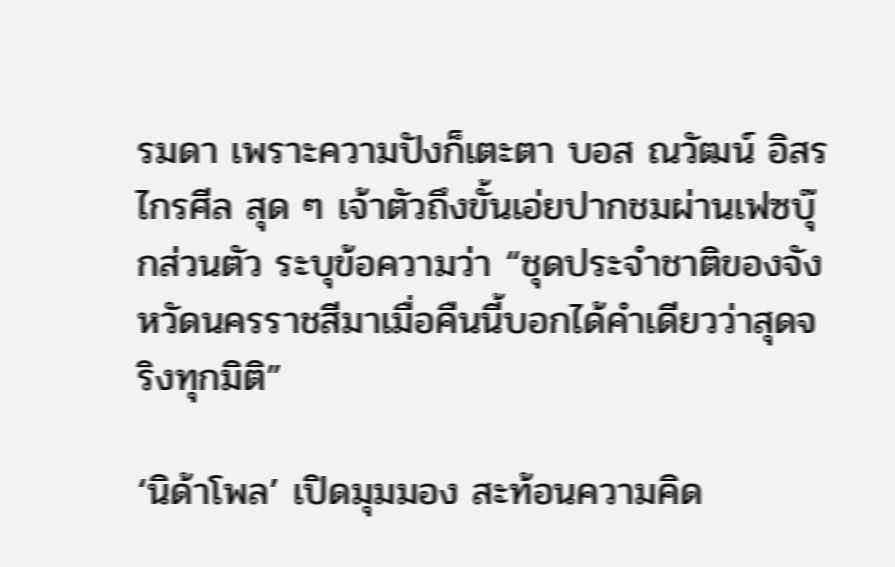รมดา เพราะความปังก็เตะตา บอส ณวัฒน์ อิสรไกรศีล สุด ๆ เจ้าตัวถึงขั้นเอ่ยปากชมผ่านเฟซบุ๊กส่วนตัว ระบุข้อความว่า “ชุดประจำชาติของจังหวัดนครราชสีมาเมื่อคืนนี้บอกได้คำเดียวว่าสุดจริงทุกมิติ”

‘นิด้าโพล’ เปิดมุมมอง สะท้อนความคิด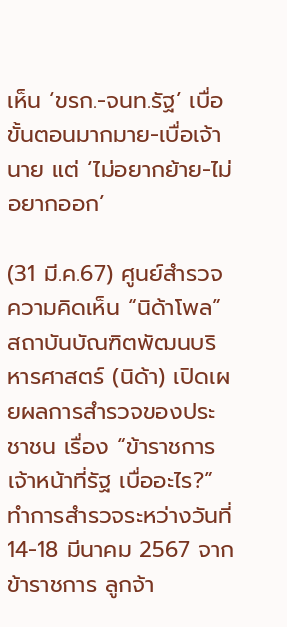เห็น ‘ขรก.-จนท.รัฐ’ เบื่อขั้นตอนมากมาย-เบื่อเจ้านาย แต่ ‘ไม่อยากย้าย-ไม่อยากออก’

(31 มี.ค.67) ศูนย์สำรวจความคิดเห็น “นิด้าโพล” สถาบันบัณฑิตพัฒนบริหารศาสตร์ (นิด้า) เปิดเผยผลการสำรวจของประชาชน เรื่อง “ข้าราชการ เจ้าหน้าที่รัฐ เบื่ออะไร?” ทำการสำรวจระหว่างวันที่ 14-18 มีนาคม 2567 จากข้าราชการ ลูกจ้า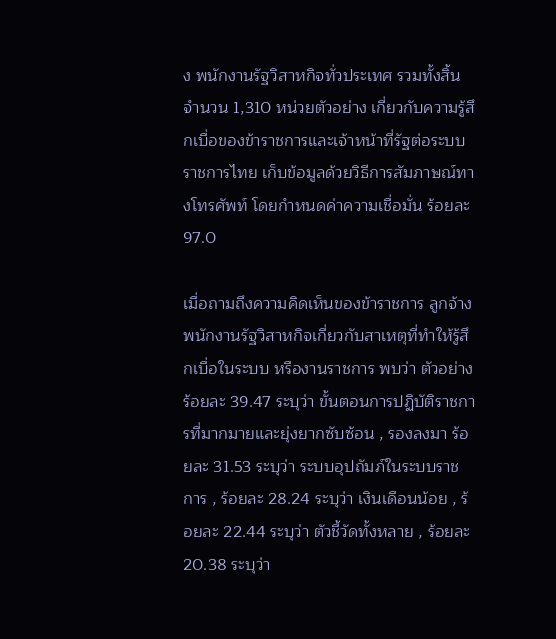ง พนักงานรัฐวิสาหกิจทั่วประเทศ รวมทั้งสิ้น จำนวน 1,310 หน่วยตัวอย่าง เกี่ยวกับความรู้สึกเบื่อของข้าราชการและเจ้าหน้าที่รัฐต่อระบบราชการไทย เก็บข้อมูลด้วยวิธีการสัมภาษณ์ทางโทรศัพท์ โดยกำหนดค่าความเชื่อมั่น ร้อยละ 97.0

เมื่อถามถึงความคิดเห็นของข้าราชการ ลูกจ้าง พนักงานรัฐวิสาหกิจเกี่ยวกับสาเหตุที่ทำให้รู้สึกเบื่อในระบบ หรืองานราชการ พบว่า ตัวอย่าง ร้อยละ 39.47 ระบุว่า ขั้นตอนการปฏิบัติราชการที่มากมายและยุ่งยากซับซ้อน , รองลงมา ร้อยละ 31.53 ระบุว่า ระบบอุปถัมภ์ในระบบราชการ , ร้อยละ 28.24 ระบุว่า เงินเดือนน้อย , ร้อยละ 22.44 ระบุว่า ตัวชี้วัดทั้งหลาย , ร้อยละ 20.38 ระบุว่า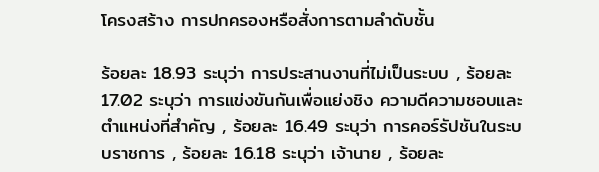โครงสร้าง การปกครองหรือสั่งการตามลำดับชั้น

ร้อยละ 18.93 ระบุว่า การประสานงานที่ไม่เป็นระบบ , ร้อยละ 17.02 ระบุว่า การแข่งขันกันเพื่อแย่งชิง ความดีความชอบและตำแหน่งที่สำคัญ , ร้อยละ 16.49 ระบุว่า การคอร์รัปชันในระบบราชการ , ร้อยละ 16.18 ระบุว่า เจ้านาย , ร้อยละ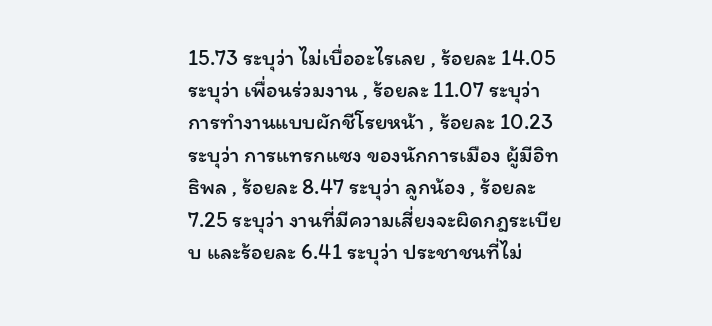15.73 ระบุว่า ไม่เบื่ออะไรเลย , ร้อยละ 14.05 ระบุว่า เพื่อนร่วมงาน , ร้อยละ 11.07 ระบุว่า การทำงานแบบผักชีโรยหน้า , ร้อยละ 10.23 ระบุว่า การแทรกแซง ของนักการเมือง ผู้มีอิทธิพล , ร้อยละ 8.47 ระบุว่า ลูกน้อง , ร้อยละ 7.25 ระบุว่า งานที่มีความเสี่ยงจะผิดกฎระเบียบ และร้อยละ 6.41 ระบุว่า ประชาชนที่ไม่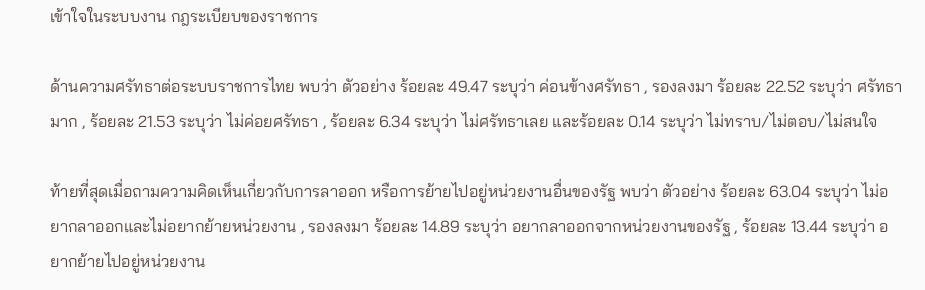เข้าใจในระบบงาน กฎระเบียบของราชการ

ด้านความศรัทธาต่อระบบราชการไทย พบว่า ตัวอย่าง ร้อยละ 49.47 ระบุว่า ค่อนข้างศรัทธา , รองลงมา ร้อยละ 22.52 ระบุว่า ศรัทธามาก , ร้อยละ 21.53 ระบุว่า ไม่ค่อยศรัทธา , ร้อยละ 6.34 ระบุว่า ไม่ศรัทธาเลย และร้อยละ 0.14 ระบุว่า ไม่ทราบ/ไม่ตอบ/ไม่สนใจ

ท้ายที่สุดเมื่อถามความคิดเห็นเกี่ยวกับการลาออก หรือการย้ายไปอยู่หน่วยงานอื่นของรัฐ พบว่า ตัวอย่าง ร้อยละ 63.04 ระบุว่า ไม่อยากลาออกและไม่อยากย้ายหน่วยงาน , รองลงมา ร้อยละ 14.89 ระบุว่า อยากลาออกจากหน่วยงานของรัฐ , ร้อยละ 13.44 ระบุว่า อยากย้ายไปอยู่หน่วยงาน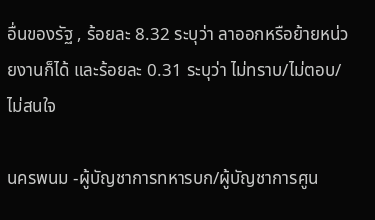อื่นของรัฐ , ร้อยละ 8.32 ระบุว่า ลาออกหรือย้ายหน่วยงานก็ได้ และร้อยละ 0.31 ระบุว่า ไม่ทราบ/ไม่ตอบ/ไม่สนใจ

นครพนม -ผู้บัญชาการทหารบก/ผู้บัญชาการศูน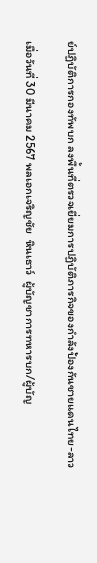ย์ปฏิบัติการกองทัพบก ลงพื้นที่ตรวจเยี่ยมการปฏิบัติภารกิจของกำลังป้องกันชายแดนไทย-ลาว

เมื่อวันที่ 30 มีนาคม 2567 พลเอกเจริญชัย  หินเธาว์  ผู้บัญชาการทหารบก/ผู้บัญ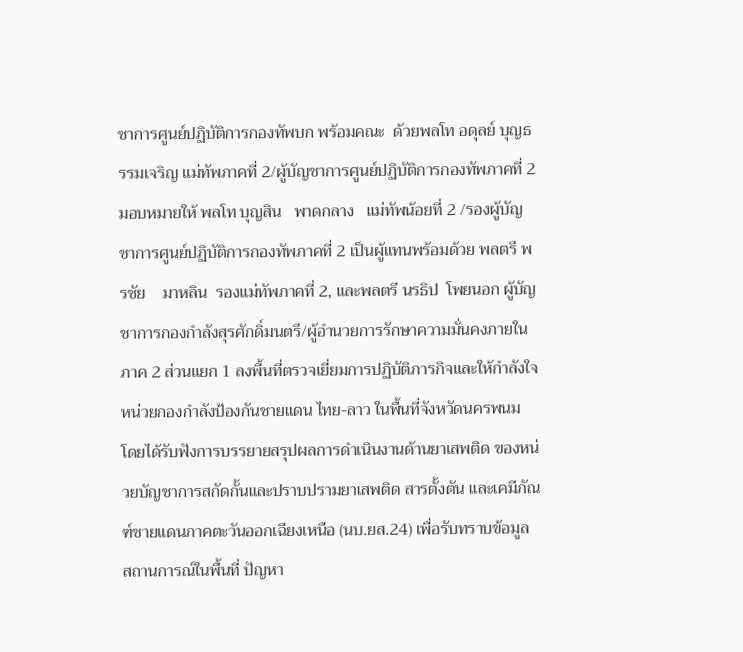ชาการศูนย์ปฏิบัติการกองทัพบก พร้อมคณะ  ด้วยพลโท อดุลย์ บุญธรรมเจริญ แม่ทัพภาคที่ 2/ผู้บัญชาการศูนย์ปฏิบัติการกองทัพภาคที่ 2 มอบหมายให้ พลโท บุญสิน   พาดกลาง   แม่ทัพน้อยที่ 2 /รองผู้บัญชาการศูนย์ปฏิบัติการกองทัพภาคที่ 2 เป็นผู้แทนพร้อมด้วย พลตรี พรชัย    มาหลิน  รองแม่ทัพภาคที่ 2, และพลตรี นรธิป  โพยนอก ผู้บัญชาการกองกำลังสุรศักดิ์มนตรี/ผู้อำนวยการรักษาความมั่นคงภายในภาค 2 ส่วนแยก 1 ลงพื้นที่ตรวจเยี่ยมการปฏิบัติภารกิจและให้กำลังใจหน่วยกองกำลังป้องกันชายแดน ไทย-ลาว ในพื้นที่จังหวัดนครพนม โดยได้รับฟังการบรรยายสรุปผลการดำเนินงานด้านยาเสพติด ของหน่วยบัญชาการสกัดกั้นและปราบปรามยาเสพติด สารตั้งตัน และเคมีภัณฑ์ชายแดนภาคตะวันออกเฉียงเหนือ (นบ.ยส.24) เพื่อรับทราบข้อมูล สถานการณ์ในพื้นที่ ปัญหา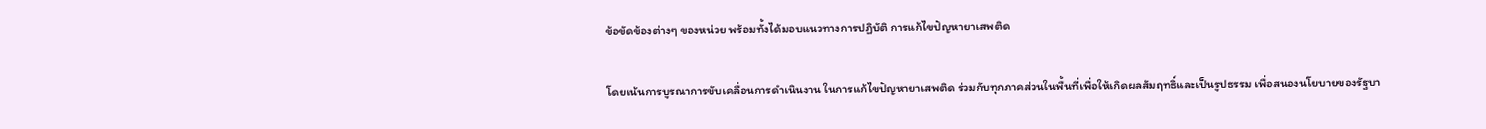ข้อขัดข้องต่างๆ ของหน่วย พร้อมทั้งได้มอบแนวทางการปฏิบัติ การแก้ไขปัญหายาเสพติด

โดยเน้นการบูรณาการขับเคลื่อนการดำเนินงาน ในการแก้ไขปัญหายาเสพติด ร่วมกับทุกภาคส่วนในพื้นที่เพื่อให้เกิดผลสัมฤทธิ์และเป็นรูปธรรม เพื่อสนองนโยบายของรัฐบา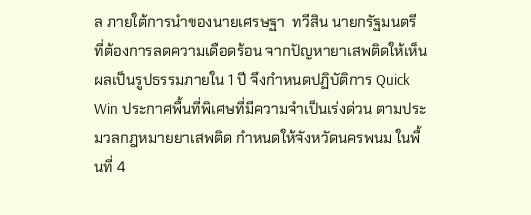ล ภายใต้การนำของนายเศรษฐา  ทวีสิน นายกรัฐมนตรี ที่ต้องการลดความเดือดร้อน จากปัญหายาเสพติดให้เห็นผลเป็นรูปธรรมภายใน 1 ปี จึงกำหนดปฏิบัติการ Quick Win ประกาศพื้นที่พิเศษที่มีความจำเป็นเร่งด่วน ตามประมวลกฎหมายยาเสพติด กำหนดให้จังหวัดนครพนม ในพื้นที่ 4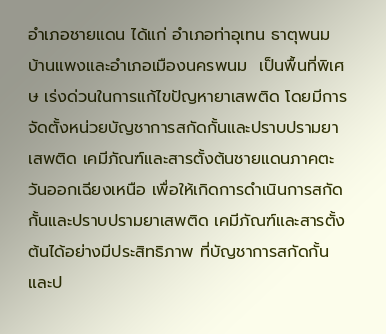อำเภอชายแดน ได้แก่ อำเภอท่าอุเทน ธาตุพนม บ้านแพงและอำเภอเมืองนครพนม  เป็นพื้นที่พิเศษ เร่งด่วนในการแก้ไขปัญหายาเสพติด โดยมีการจัดตั้งหน่วยบัญชาการสกัดกั้นและปราบปรามยาเสพติด เคมีภัณฑ์และสารตั้งต้นชายแดนภาคตะวันออกเฉียงเหนือ เพื่อให้เกิดการดำเนินการสกัดกั้นและปราบปรามยาเสพติด เคมีภัณฑ์และสารตั้งต้นได้อย่างมีประสิทธิภาพ ที่บัญชาการสกัดกั้นและป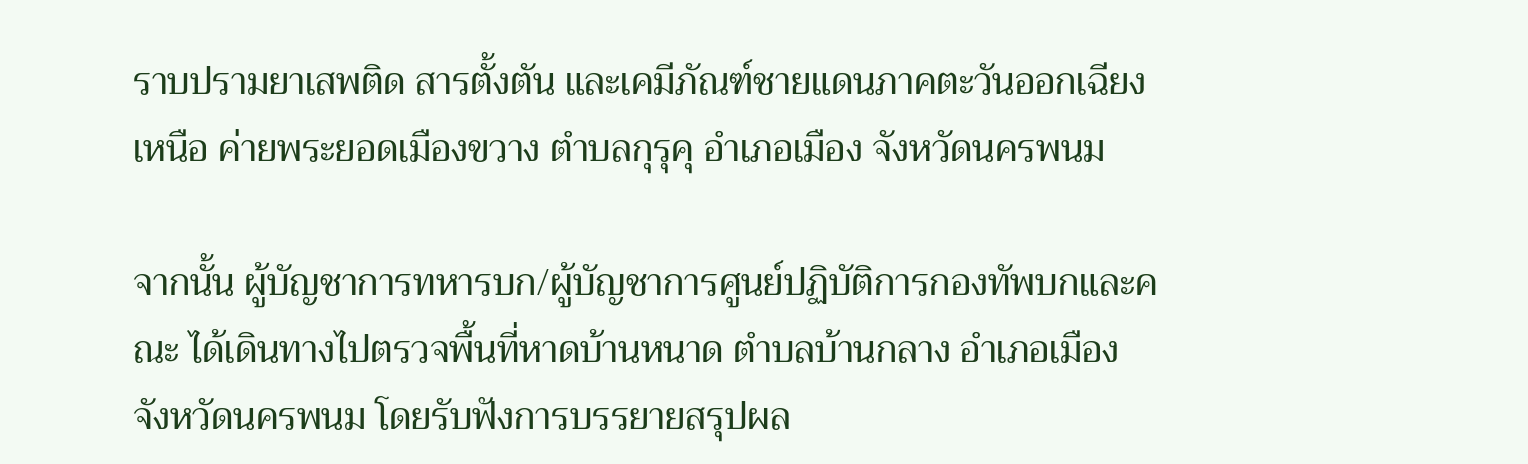ราบปรามยาเสพติด สารตั้งตัน และเคมีภัณฑ์ชายแดนภาคตะวันออกเฉียงเหนือ ค่ายพระยอดเมืองขวาง ตำบลกุรุคุ อำเภอเมือง จังหวัดนครพนม

จากนั้น ผู้บัญชาการทหารบก/ผู้บัญชาการศูนย์ปฏิบัติการกองทัพบกและคณะ ได้เดินทางไปตรวจพื้นที่หาดบ้านหนาด ตำบลบ้านกลาง อำเภอเมือง จังหวัดนครพนม โดยรับฟังการบรรยายสรุปผล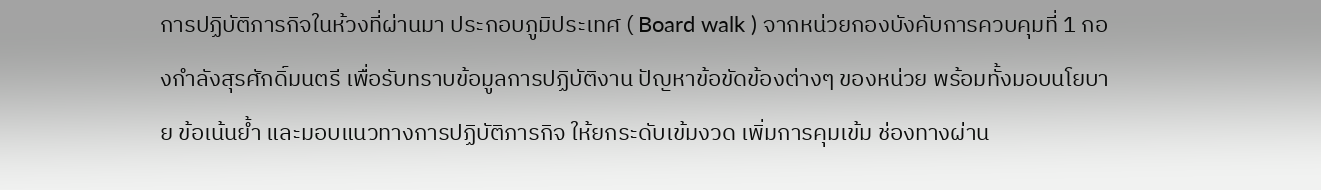การปฏิบัติภารกิจในห้วงที่ผ่านมา ประกอบภูมิประเทศ ( Board walk ) จากหน่วยกองบังคับการควบคุมที่ 1 กองกำลังสุรศักดิ์มนตรี เพื่อรับทราบข้อมูลการปฏิบัติงาน ปัญหาข้อขัดข้องต่างๆ ของหน่วย พร้อมทั้งมอบนโยบาย ข้อเน้นย้ำ และมอบแนวทางการปฏิบัติภารกิจ ให้ยกระดับเข้มงวด เพิ่มการคุมเข้ม ช่องทางผ่าน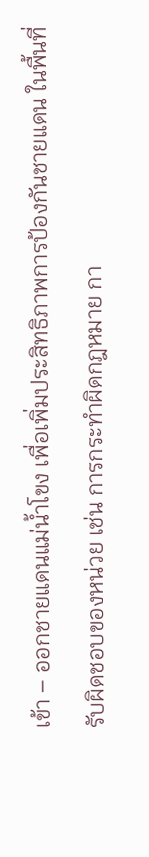เข้า – ออกชายแดนแม่น้ำโขง เพื่อเพิ่มประสิทธิภาพการป้องกันชายแดน ในพื้นที่รับผิดชอบของหน่วย เช่น การกระทำผิดกฎหมาย กา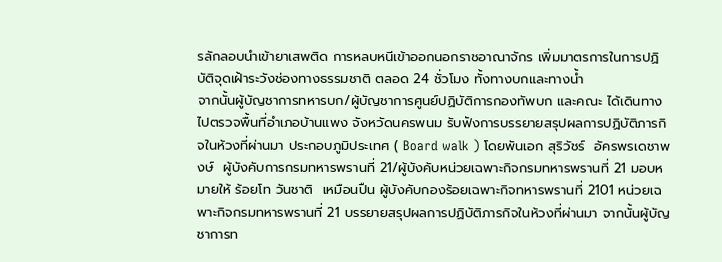รลักลอบนำเข้ายาเสพติด การหลบหนีเข้าออกนอกราชอาณาจักร เพิ่มมาตรการในการปฏิบัติจุดเฝ้าระวังช่องทางธรรมชาติ ตลอด 24 ชั่วโมง ทั้งทางบกและทางน้ำ
จากนั้นผู้บัญชาการทหารบก/ผู้บัญชาการศูนย์ปฏิบัติการกองทัพบก และคณะ ได้เดินทางไปตรวจพื้นที่อำเภอบ้านแพง จังหวัดนครพนม รับฟังการบรรยายสรุปผลการปฏิบัติภารกิจในห้วงที่ผ่านมา ประกอบภูมิประเทศ ( Board walk ) โดยพันเอก สุริวัชร์  อัครพรเดชาพงษ์  ผู้บังคับการกรมทหารพรานที่ 21/ผู้บังคับหน่วยเฉพาะกิจกรมทหารพรานที่ 21 มอบหมายให้ ร้อยโท วันชาติ  เหมือนปืน ผู้บังคับกองร้อยเฉพาะกิจทหารพรานที่ 2101 หน่วยเฉพาะกิจกรมทหารพรานที่ 21 บรรยายสรุปผลการปฏิบัติภารกิจในห้วงที่ผ่านมา จากนั้นผู้บัญชาการท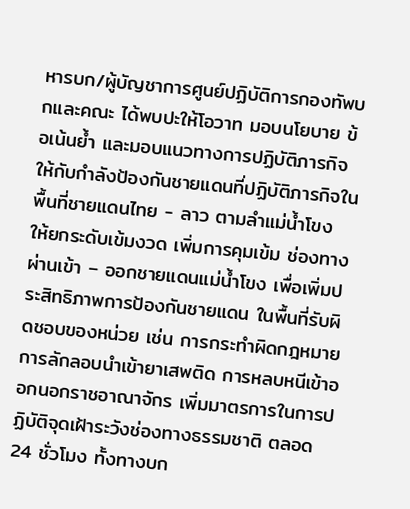หารบก/ผู้บัญชาการศูนย์ปฏิบัติการกองทัพบกและคณะ ได้พบปะให้โอวาท มอบนโยบาย ข้อเน้นย้ำ และมอบแนวทางการปฏิบัติภารกิจ ให้กับกำลังป้องกันชายแดนที่ปฏิบัติภารกิจในพื้นที่ชายแดนไทย - ลาว ตามลำแม่น้ำโขง ให้ยกระดับเข้มงวด เพิ่มการคุมเข้ม ช่องทางผ่านเข้า – ออกชายแดนแม่น้ำโขง เพื่อเพิ่มประสิทธิภาพการป้องกันชายแดน ในพื้นที่รับผิดชอบของหน่วย เช่น การกระทำผิดกฎหมาย การลักลอบนำเข้ายาเสพติด การหลบหนีเข้าออกนอกราชอาณาจักร เพิ่มมาตรการในการปฏิบัติจุดเฝ้าระวังช่องทางธรรมชาติ ตลอด 24 ชั่วโมง ทั้งทางบก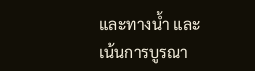และทางน้ำ และเน้นการบูรณา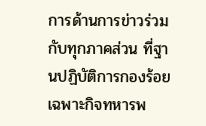การด้านการข่าวร่วมกับทุกภาคส่วน ที่ฐานปฏิบัติการกองร้อยเฉพาะกิจทหารพ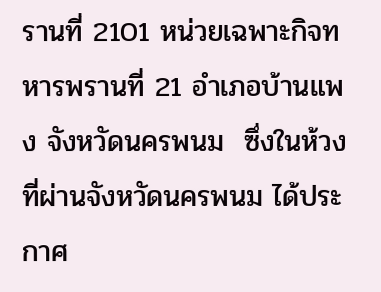รานที่ 2101 หน่วยเฉพาะกิจทหารพรานที่ 21 อำเภอบ้านแพง จังหวัดนครพนม  ซึ่งในห้วงที่ผ่านจังหวัดนครพนม ได้ประกาศ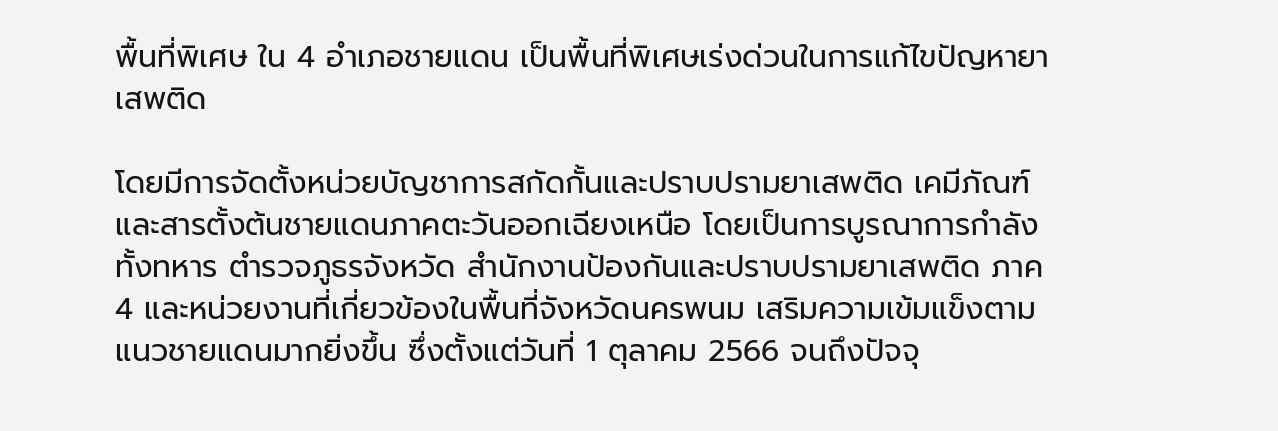พื้นที่พิเศษ ใน 4 อำเภอชายแดน เป็นพื้นที่พิเศษเร่งด่วนในการแก้ไขปัญหายาเสพติด

โดยมีการจัดตั้งหน่วยบัญชาการสกัดกั้นและปราบปรามยาเสพติด เคมีภัณฑ์และสารตั้งต้นชายแดนภาคตะวันออกเฉียงเหนือ โดยเป็นการบูรณาการกำลังทั้งทหาร ตำรวจภูธรจังหวัด สำนักงานป้องกันและปราบปรามยาเสพติด ภาค 4 และหน่วยงานที่เกี่ยวข้องในพื้นที่จังหวัดนครพนม เสริมความเข้มแข็งตามแนวชายแดนมากยิ่งขึ้น ซึ่งตั้งแต่วันที่ 1 ตุลาคม 2566 จนถึงปัจจุ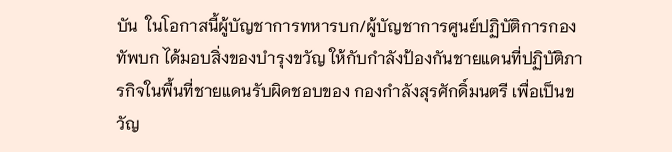บัน  ในโอกาสนี้ผู้บัญชาการทหารบก/ผู้บัญชาการศูนย์ปฏิบัติการกองทัพบก ได้มอบสิ่งของบำรุงขวัญ ให้กับกำลังป้องกันชายแดนที่ปฏิบัติภารกิจในพื้นที่ชายแดนรับผิดชอบของ กองกำลังสุรศักดิ์มนตรี เพื่อเป็นขวัญ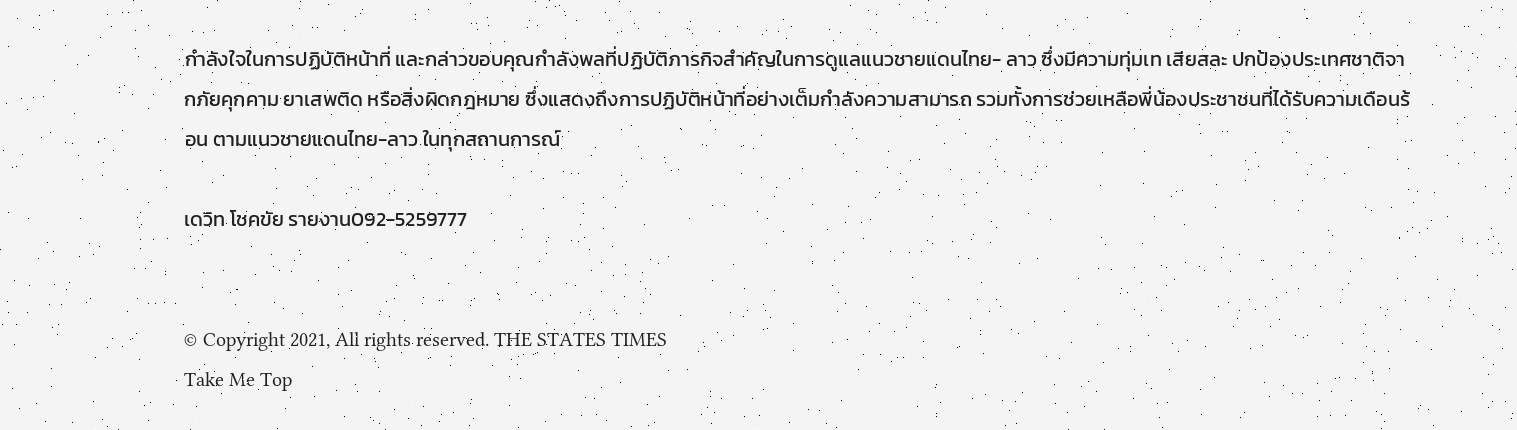กำลังใจในการปฏิบัติหน้าที่ และกล่าวขอบคุณกำลังพลที่ปฏิบัติภารกิจสำคัญในการดูแลแนวชายแดนไทย- ลาว ซึ่งมีความทุ่มเท เสียสละ ปกป้องประเทศชาติจากภัยคุกคาม ยาเสพติด หรือสิ่งผิดกฎหมาย ซึ่งแสดงถึงการปฏิบัติหน้าที่อย่างเต็มกำลังความสามารถ รวมทั้งการช่วยเหลือพี่น้องประชาชนที่ได้รับความเดือนร้อน ตามแนวชายแดนไทย-ลาว ในทุกสถานการณ์

เดวิท โชคขัย รายงาน092-5259777


© Copyright 2021, All rights reserved. THE STATES TIMES
Take Me Top